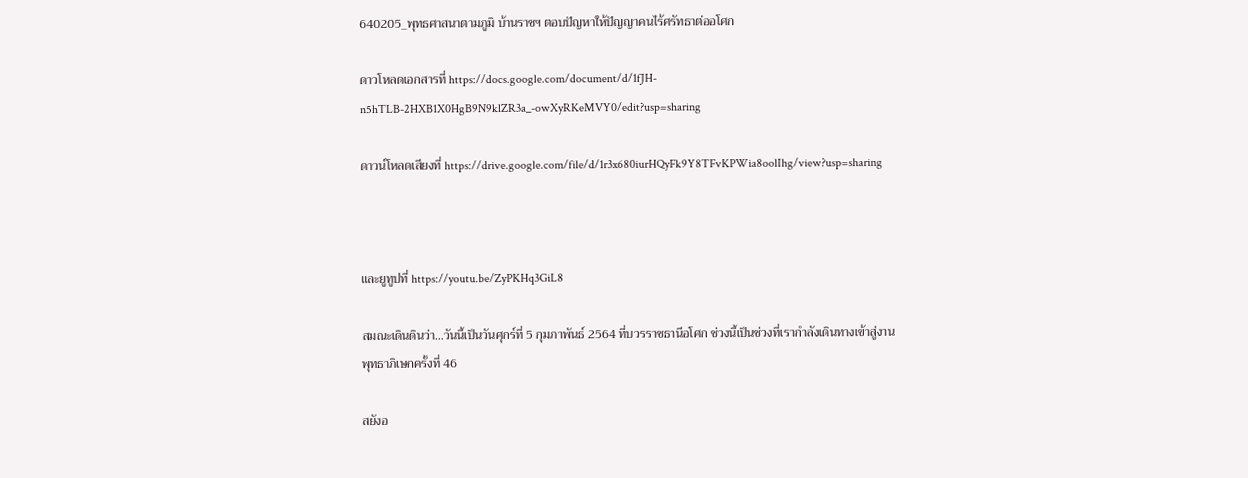640205_พุทธศาสนาตามภูมิ บ้านราชฯ ตอบปัญหาให้ปัญญาคนไร้ศรัทธาต่ออโศก

ดาวโหลดเอกสารที่ https://docs.google.com/document/d/1fJH-n5hTLB-2HXB1X0HgB9N9klZR3a_-owXyRKeMVY0/edit?usp=sharing

ดาวน์โหลดเสียงที่ https://drive.google.com/file/d/1r3x680iurHQyFk9Y8TFvKPWia8oolIhg/view?usp=sharing



และยูทูปที่ https://youtu.be/ZyPKHq3GiL8

สมณะเดินดินว่า…วันนี้เป็นวันศุกร์ที่ 5 กุมภาพันธ์ 2564 ที่บวรราชธานีอโศก ช่วงนี้เป็นช่วงที่เรากำลังเดินทางเข้าสู่งานพุทธาภิเษกครั้งที่ 46

สยังอ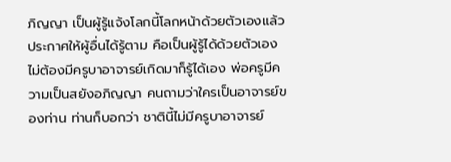ภิญญา เป็นผู้รู้แจ้งโลกนี้โลกหน้าด้วยตัวเองแล้วประกาศให้ผู้อื่นได้รู้ตาม คือเป็นผู้รู้ได้ด้วยตัวเองไม่ต้องมีครูบาอาจารย์เกิดมาก็รู้ได้เอง พ่อครูมีความเป็นสยังอภิญญา คนถามว่าใครเป็นอาจารย์ของท่าน ท่านก็บอกว่า ชาตินี้ไม่มีครูบาอาจารย์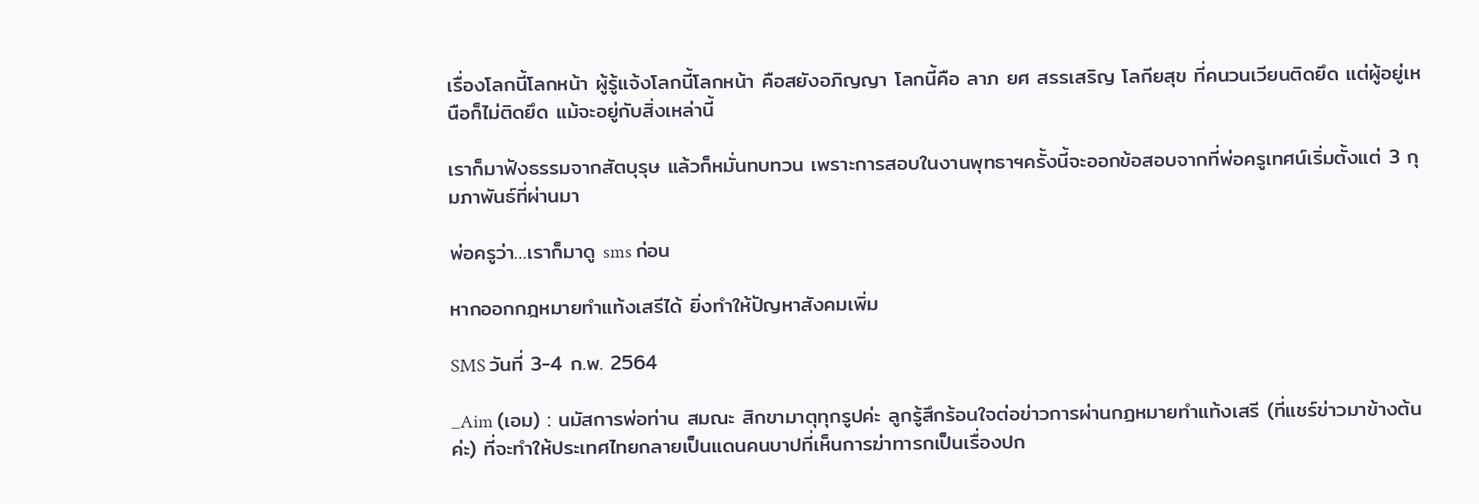เรื่องโลกนี้โลกหน้า ผู้รู้แจ้งโลกนี้โลกหน้า คือสยังอภิญญา โลกนี้คือ ลาภ ยศ สรรเสริญ โลกียสุข ที่คนวนเวียนติดยึด แต่ผู้อยู่เหนือก็ไม่ติดยึด แม้จะอยู่กับสิ่งเหล่านี้

เราก็มาฟังธรรมจากสัตบุรุษ แล้วก็หมั่นทบทวน เพราะการสอบในงานพุทธาฯครั้งนี้จะออกข้อสอบจากที่พ่อครูเทศน์เริ่มตั้งแต่ 3 กุมภาพันธ์ที่ผ่านมา

พ่อครูว่า…เราก็มาดู sms ก่อน

หากออกกฎหมายทำแท้งเสรีได้ ยิ่งทำให้ปัญหาสังคมเพิ่ม

SMS วันที่ 3-4 ก.พ. 2564

_Aim (เอม) : นมัสการพ่อท่าน สมณะ สิกขามาตุทุกรูปค่ะ ลูกรู้สึกร้อนใจต่อข่าวการผ่านกฏหมายทำแท้งเสรี (ที่แชร์ข่าวมาข้างต้นค่ะ) ที่จะทำให้ประเทศไทยกลายเป็นแดนคนบาปที่เห็นการฆ่าทารกเป็นเรื่องปก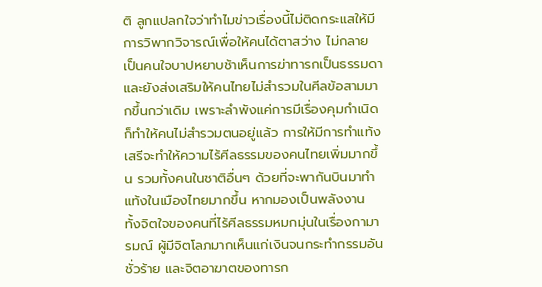ติ ลูกแปลกใจว่าทำไมข่าวเรื่องนี้ไม่ติดกระแสให้มีการวิพากวิจารณ์เพื่อให้คนได้ตาสว่าง ไม่กลาย เป็นคนใจบาปหยาบช้าเห็นการฆ่าทารกเป็นธรรมดา และยังส่งเสริมให้คนไทยไม่สำรวมในศีลข้อสามมากขึ้นกว่าเดิม เพราะลำพังแค่การมีเรื่องคุมกำเนิด ก็ทำให้คนไม่สำรวมตนอยู่แล้ว การให้มีการทำแท้งเสรีจะทำให้ความไร้ศีลธรรมของคนไทยเพิ่มมากขึ้น รวมทั้งคนในชาติอื่นๆ ด้วยที่จะพากันบินมาทำแท้งในเมืองไทยมากขึ้น หากมองเป็นพลังงาน ทั้งจิตใจของคนที่ไร้ศีลธรรมหมกมุ่นในเรื่องกามารมณ์ ผู้มีจิตโลภมากเห็นแก่เงินจนกระทำกรรมอันชั่วร้าย และจิตอาฆาตของทารก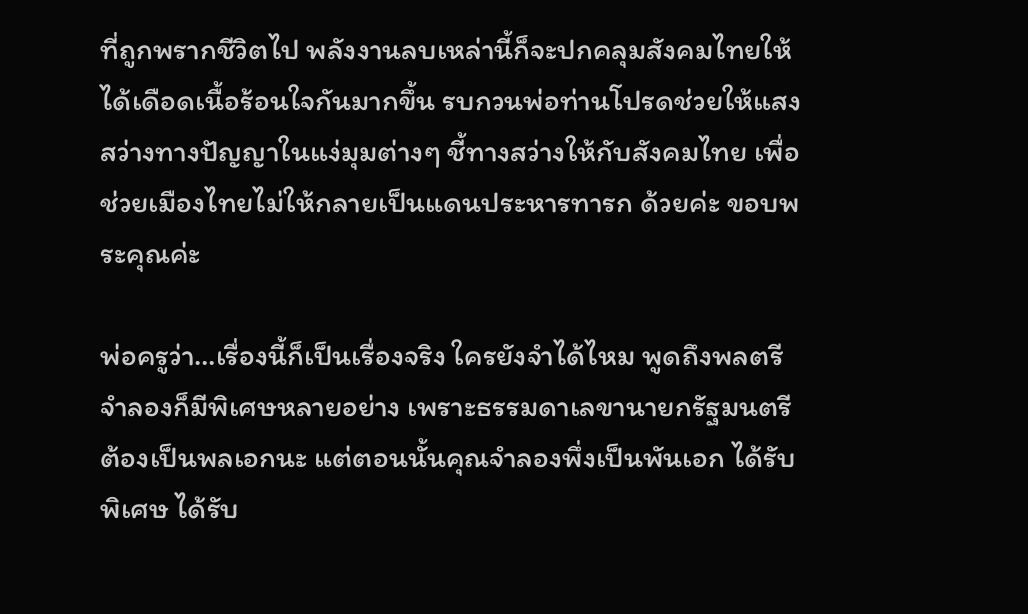ที่ถูกพรากชีวิตไป พลังงานลบเหล่านี้ก็จะปกคลุมสังคมไทยให้ได้เดือดเนื้อร้อนใจกันมากขึ้น รบกวนพ่อท่านโปรดช่วยให้แสงสว่างทางปัญญาในแง่มุมต่างๆ ชี้ทางสว่างให้กับสังคมไทย เพื่อช่วยเมืองไทยไม่ให้กลายเป็นแดนประหารทารก ด้วยค่ะ ขอบพระคุณค่ะ

พ่อครูว่า…เรื่องนี้ก็เป็นเรื่องจริง ใครยังจำได้ไหม พูดถึงพลตรีจำลองก็มีพิเศษหลายอย่าง เพราะธรรมดาเลขานายกรัฐมนตรีต้องเป็นพลเอกนะ แต่ตอนนั้นคุณจำลองพึ่งเป็นพันเอก ได้รับพิเศษ ได้รับ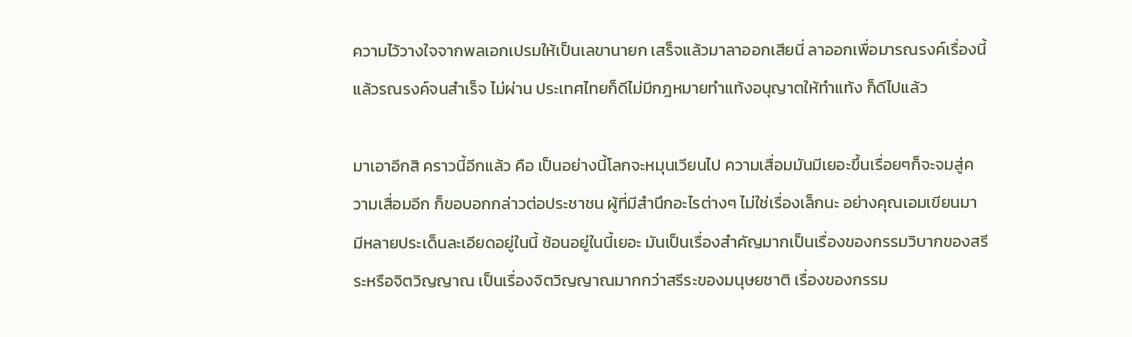ความไว้วางใจจากพลเอกเปรมให้เป็นเลขานายก เสร็จแล้วมาลาออกเสียนี่ ลาออกเพื่อมารณรงค์เรื่องนี้แล้วรณรงค์จนสำเร็จ ไม่ผ่าน ประเทศไทยก็ดีไม่มีกฎหมายทำแท้งอนุญาตให้ทำแท้ง ก็ดีไปแล้ว

มาเอาอีกสิ คราวนี้อีกแล้ว คือ เป็นอย่างนี้โลกจะหมุนเวียนไป ความเสื่อมมันมีเยอะขึ้นเรื่อยๆก็จะจมสู่ความเสื่อมอีก ก็ขอบอกกล่าวต่อประชาชน ผู้ที่มีสำนึกอะไรต่างๆ ไม่ใช่เรื่องเล็กนะ อย่างคุณเอมเขียนมา มีหลายประเด็นละเอียดอยู่ในนี้ ซ้อนอยู่ในนี้เยอะ มันเป็นเรื่องสำคัญมากเป็นเรื่องของกรรมวิบากของสรีระหรือจิตวิญญาณ เป็นเรื่องจิตวิญญาณมากกว่าสรีระของมนุษยชาติ เรื่องของกรรม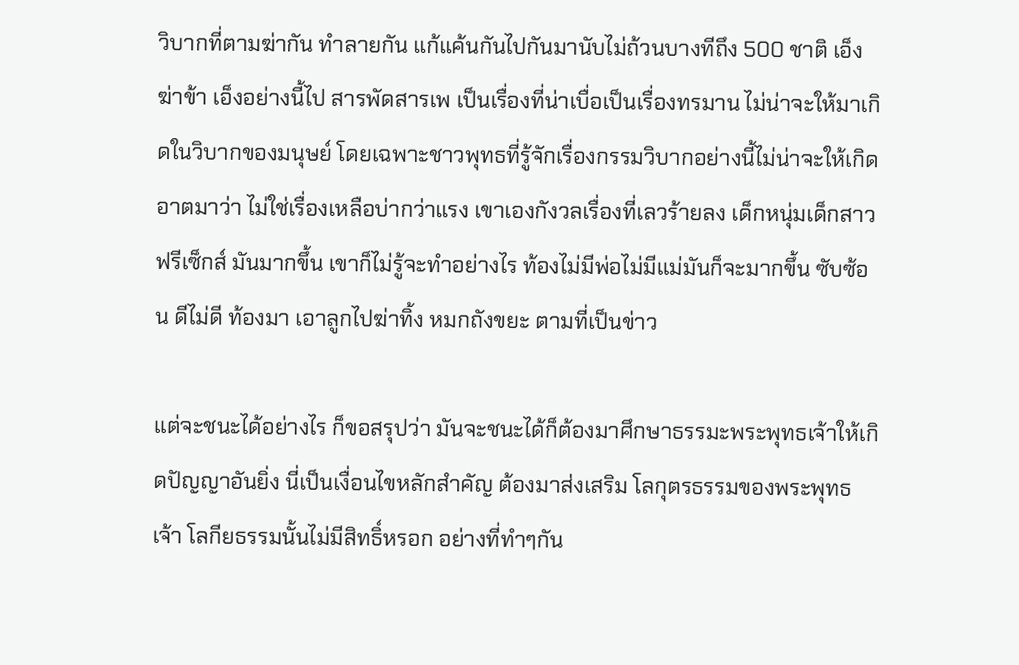วิบากที่ตามฆ่ากัน ทำลายกัน แก้แค้นกันไปกันมานับไม่ถ้วนบางทีถึง 500 ชาติ เอ็งฆ่าข้า เอ็งอย่างนี้ไป สารพัดสารเพ เป็นเรื่องที่น่าเบื่อเป็นเรื่องทรมาน ไม่น่าจะให้มาเกิดในวิบากของมนุษย์ โดยเฉพาะชาวพุทธที่รู้จักเรื่องกรรมวิบากอย่างนี้ไม่น่าจะให้เกิด อาตมาว่า ไม่ใช่เรื่องเหลือบ่ากว่าแรง เขาเองกังวลเรื่องที่เลวร้ายลง เด็กหนุ่มเด็กสาว ฟรีเซ็กส์ มันมากขึ้น เขาก็ไม่รู้จะทำอย่างไร ท้องไม่มีพ่อไม่มีแม่มันก็จะมากขึ้น ซับซ้อน ดีไม่ดี ท้องมา เอาลูกไปฆ่าทิ้ง หมกถังขยะ ตามที่เป็นข่าว

แต่จะชนะได้อย่างไร ก็ขอสรุปว่า มันจะชนะได้ก็ต้องมาศึกษาธรรมะพระพุทธเจ้าให้เกิดปัญญาอันยิ่ง นี่เป็นเงื่อนไขหลักสำคัญ ต้องมาส่งเสริม โลกุตรธรรมของพระพุทธเจ้า โลกียธรรมนั้นไม่มีสิทธิ์หรอก อย่างที่ทำๆกัน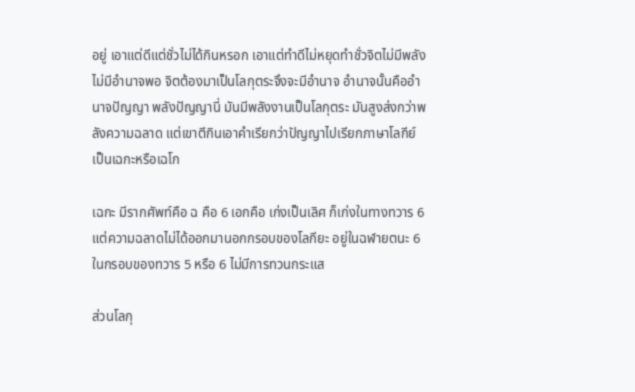อยู่ เอาแต่ดีแต่ชั่วไม่ได้กินหรอก เอาแต่ทำดีไม่หยุดทำชั่วจิตไม่มีพลังไม่มีอำนาจพอ จิตต้องมาเป็นโลกุตระจึงจะมีอำนาจ อำนาจนั้นคืออำนาจปัญญา พลังปัญญานี่ มันมีพลังงานเป็นโลกุตระ มันสูงส่งกว่าพลังความฉลาด แต่เขาตีกินเอาคำเรียกว่าปัญญาไปเรียกภาษาโลกีย์ เป็นเฉกะหรือเฉโก

เฉกะ มีรากศัพท์คือ ฉ คือ 6 เอกคือ เก่งเป็นเลิศ ก็เก่งในทางทวาร 6 แต่ความฉลาดไม่ได้ออกมานอกกรอบของโลกียะ อยู่ในฉฬายตนะ 6 ในกรอบของทวาร 5 หรือ 6 ไม่มีการทวนกระแส

ส่วนโลกุ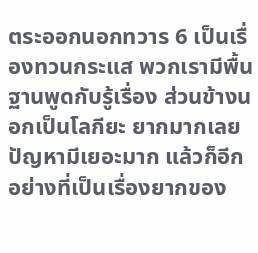ตระออกนอกทวาร 6 เป็นเรื่องทวนกระแส พวกเรามีพื้นฐานพูดกับรู้เรื่อง ส่วนข้างนอกเป็นโลกียะ ยากมากเลย ปัญหามีเยอะมาก แล้วก็อีกอย่างที่เป็นเรื่องยากของ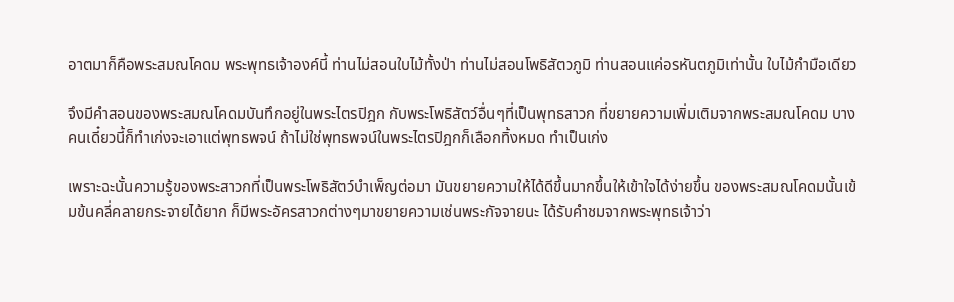อาตมาก็คือพระสมณโคดม พระพุทธเจ้าองค์นี้ ท่านไม่สอนใบไม้ทั้งป่า ท่านไม่สอนโพธิสัตวภูมิ ท่านสอนแค่อรหันตภูมิเท่านั้น ใบไม้กำมือเดียว

จึงมีคำสอนของพระสมณโคดมบันทึกอยู่ในพระไตรปิฎก กับพระโพธิสัตว์อื่นๆที่เป็นพุทธสาวก ที่ขยายความเพิ่มเติมจากพระสมณโคดม บางคนเดี๋ยวนี้ก็ทำเก่งจะเอาแต่พุทธพจน์ ถ้าไม่ใช่พุทธพจน์ในพระไตรปิฎกก็เลือกทิ้งหมด ทำเป็นเก่ง

เพราะฉะนั้นความรู้ของพระสาวกที่เป็นพระโพธิสัตว์บำเพ็ญต่อมา มันขยายความให้ได้ดีขึ้นมากขึ้นให้เข้าใจได้ง่ายขึ้น ของพระสมณโคดมนั้นเข้มข้นคลี่คลายกระจายได้ยาก ก็มีพระอัครสาวกต่างๆมาขยายความเช่นพระกัจจายนะ ได้รับคำชมจากพระพุทธเจ้าว่า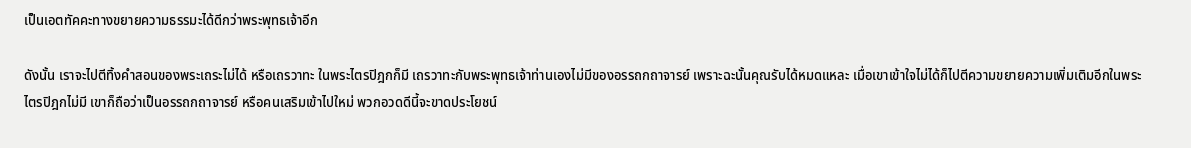เป็นเอตทัคคะทางขยายความธรรมะได้ดีกว่าพระพุทธเจ้าอีก

ดังนั้น เราจะไปตีทิ้งคำสอนของพระเถระไม่ได้ หรือเถรวาทะ ในพระไตรปิฎกก็มี เถรวาทะกับพระพุทธเจ้าท่านเองไม่มีของอรรถกถาจารย์ เพราะฉะนั้นคุณรับได้หมดแหละ เมื่อเขาเข้าใจไม่ได้ก็ไปตีความขยายความเพิ่มเติมอีกในพระไตรปิฎกไม่มี เขาก็ถือว่าเป็นอรรถกถาจารย์ หรือคนเสริมเข้าไปใหม่ พวกอวดดีนี้จะขาดประโยชน์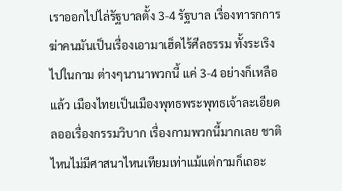เราออกไปไล่รัฐบาลตั้ง 3-4 รัฐบาล เรื่องทารกการฆ่าคนมันเป็นเรื่องเอามาเฮ็ดไร้ศีลธรรม ทั้งระเริงไปในกาม ต่างๆนานาพวกนี้ แค่ 3-4 อย่างก็เหลือแล้ว เมืองไทยเป็นเมืองพุทธพระพุทธเจ้าละเอียดลออเรื่องกรรมวิบาก เรื่องกามพวกนี้มากเลย ชาติไหนไม่มีศาสนาไหนเทียมเท่าแม้แต่กามก็เถอะ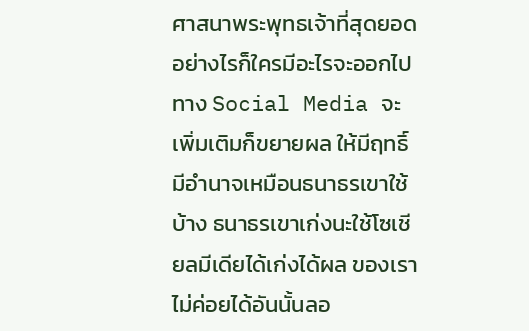ศาสนาพระพุทธเจ้าที่สุดยอด อย่างไรก็ใครมีอะไรจะออกไปทาง Social Media จะเพิ่มเติมก็ขยายผล ให้มีฤทธิ์มีอำนาจเหมือนธนาธรเขาใช้บ้าง ธนาธรเขาเก่งนะใช้โซเชียลมีเดียได้เก่งได้ผล ของเราไม่ค่อยได้อันนั้นลอ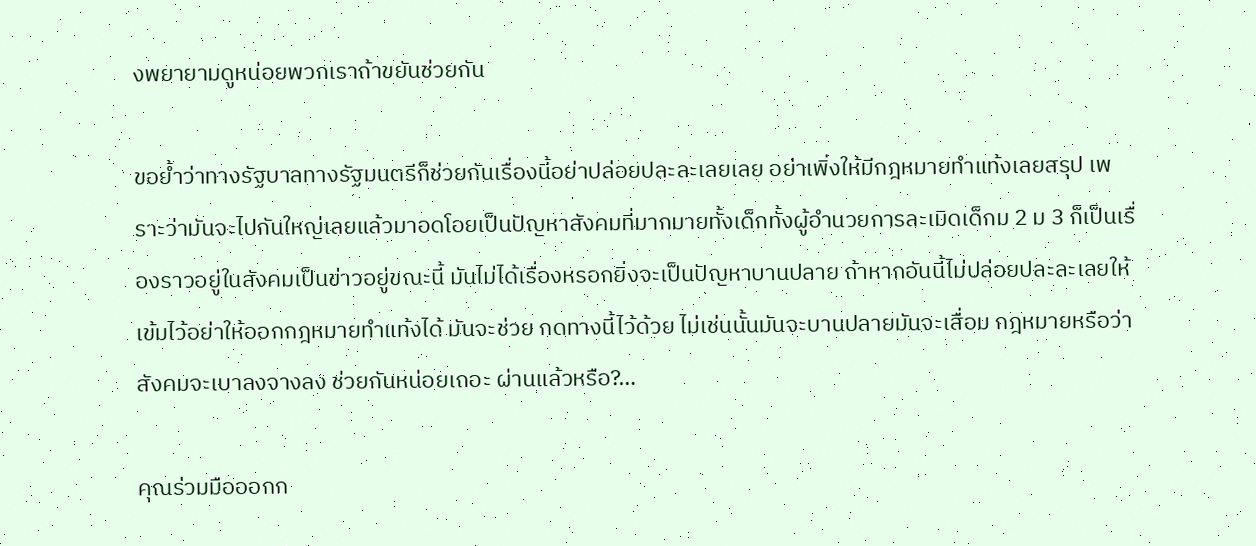งพยายามดูหน่อยพวกเราถ้าขยันช่วยกัน

ขอย้ำว่าทางรัฐบาลทางรัฐมนตรีก็ช่วยกันเรื่องนี้อย่าปล่อยปละละเลยเลย อย่าเพิ่งให้มีกฎหมายทำแท้งเลยสรุป เพราะว่ามันจะไปกันใหญ่เลยแล้วมาอดโอยเป็นปัญหาสังคมที่มากมายทั้งเด็กทั้งผู้อำนวยการละเมิดเด็กม 2 ม 3 ก็เป็นเรื่องราวอยู่ในสังคมเป็นข่าวอยู่ขณะนี้ มันไม่ได้เรื่องหรอกยิ่งจะเป็นปัญหาบานปลาย ถ้าหากอันนี้ไม่ปล่อยปละละเลยให้เข้มไว้อย่าให้ออกกฎหมายทำแท้งได้ มันจะช่วย กดทางนี้ไว้ด้วย ไม่เช่นนั้นมันจะบานปลายมันจะเสื่อม กฎหมายหรือว่าสังคมจะเบาลงจางลง ช่วยกันหน่อยเถอะ ผ่านแล้วหรือ?…

คุณร่วมมือออกก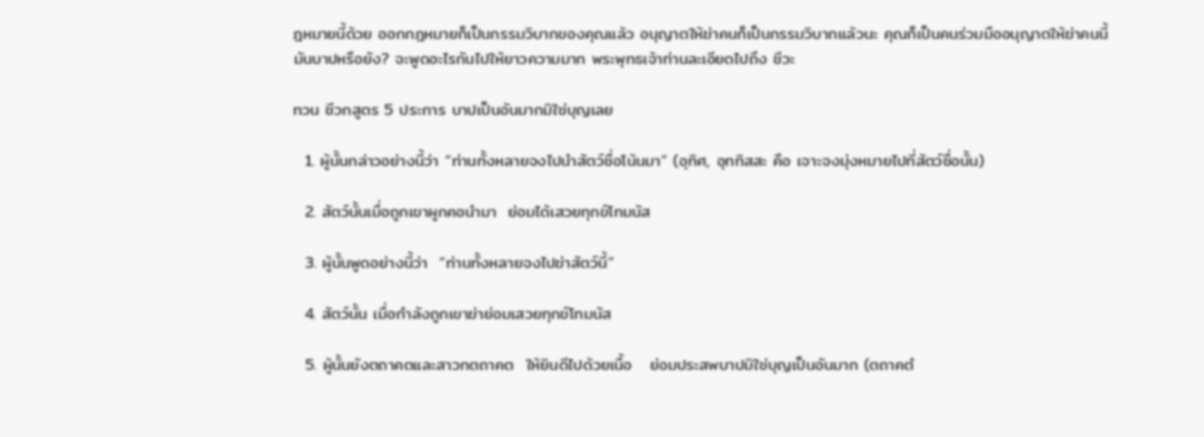ฎหมายนี้ด้วย ออกกฎหมายก็เป็นกรรมวิบากของคุณแล้ว อนุญาตให้ฆ่าคนก็เป็นกรรมวิบากแล้วนะ คุณก็เป็นคนร่วมมืออนุญาตให้ฆ่าคนนี้มันบาปหรือยัง? จะพูดอะไรกันไปให้ยาวความมาก พระพุทธเจ้าท่านละเอียดไปถึง ชีวะ

ทวน ชีวกสูตร 5 ประการ บาปเป็นอันมากมิใช่บุญเลย

  1. ผู้นั้นกล่าวอย่างนี้ว่า “ท่านทั้งหลายจงไปนำสัตว์ชื่อโน้นมา” (อุทิศ, อุททิสสะ คือ เจาะจงมุ่งหมายไปที่สัตว์ชื่อนั้น)

  2. สัตว์นั้นเมื่อถูกเขาผูกคอนำมา  ย่อมได้เสวยทุกข์โทมนัส

  3. ผู้นั้นพูดอย่างนี้ว่า  “ท่านทั้งหลายจงไปฆ่าสัตว์นี้”

  4. สัตว์นั้น เมื่อกำลังถูกเขาฆ่าย่อมเสวยทุกข์โทมนัส

  5. ผู้นั้นยังตถาคตและสาวกตถาคต  ให้ยินดีไปด้วยเนื้อ   ย่อมประสพบาปมิใช่บุญเป็นอันมาก (ตถาคตํ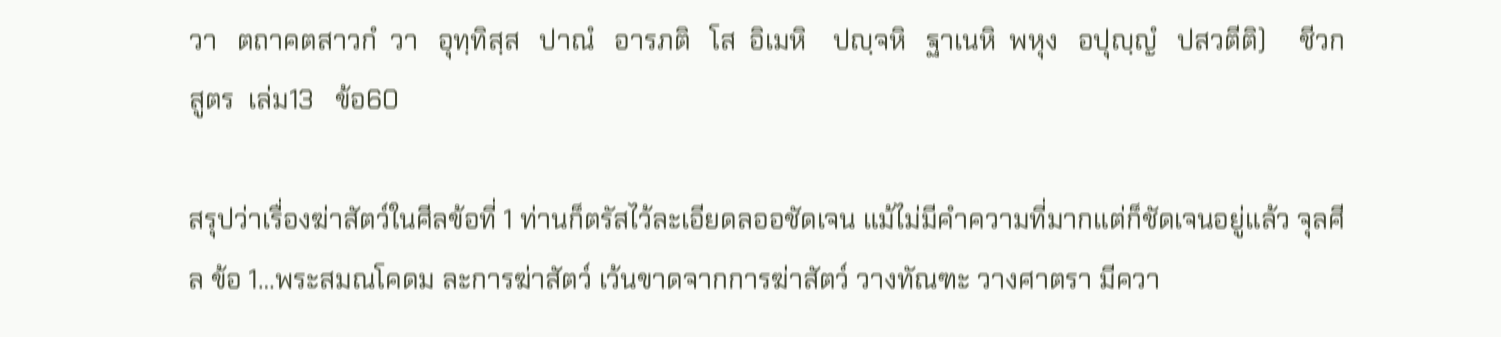วา   ตถาคตสาวกํ  วา   อุทฺทิสฺส   ปาณํ   อารภติ   โส  อิเมหิ    ปญฺจหิ   ฐาเนหิ  พหุง   อปุญฺญํ   ปสวตีติ)     ชีวกสูตร  เล่ม13   ข้อ60

สรุปว่าเรื่องฆ่าสัตว์ในศีลข้อที่ 1 ท่านก็ตรัสไว้ละเอียดลออชัดเจน แม้ไม่มีคำความที่มากแต่ก็ชัดเจนอยู่แล้ว จุลศีล ข้อ 1…พระสมณโคดม ละการฆ่าสัตว์ เว้นขาดจากการฆ่าสัตว์ วางทัณฑะ วางศาตรา มีควา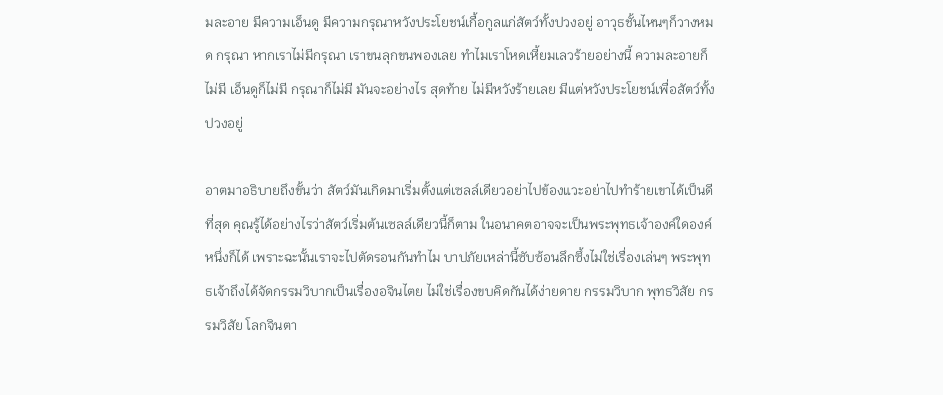มละอาย มีความเอ็นดู มีความกรุณาหวังประโยชน์เกื้อกูลแก่สัตว์ทั้งปวงอยู่ อาวุธชั้นไหนๆก็วางหมด กรุณา หากเราไม่มีกรุณา เราขนลุกขนพองเลย ทำไมเราโหดเหี้ยมเลวร้ายอย่างนี้ ความละอายก็ไม่มี เอ็นดูก็ไม่มี กรุณาก็ไม่มี มันจะอย่างไร สุดท้าย ไม่มีหวังร้ายเลย มีแต่หวังประโยชน์เพื่อสัตว์ทั้งปวงอยู่

อาตมาอธิบายถึงขั้นว่า สัตว์มันเกิดมาเริ่มตั้งแต่เซลล์เดียวอย่าไปข้องแวะอย่าไปทำร้ายเขาได้เป็นดีที่สุด คุณรู้ได้อย่างไรว่าสัตว์เริ่มต้นเซลล์เดียวนี้ก็ตาม ในอนาคตอาจจะเป็นพระพุทธเจ้าองค์ใดองค์หนึ่งก็ได้ เพราะฉะนั้นเราจะไปตัดรอนกันทำไม บาปภัยเหล่านี้ซับซ้อนลึกซึ้งไม่ใช่เรื่องเล่นๆ พระพุทธเจ้าถึงได้จัดกรรมวิบากเป็นเรื่องอจินไตย ไม่ใช่เรื่องขบคิดกันได้ง่ายดาย กรรมวิบาก พุทธวิสัย กรรมวิสัย โลกจินตา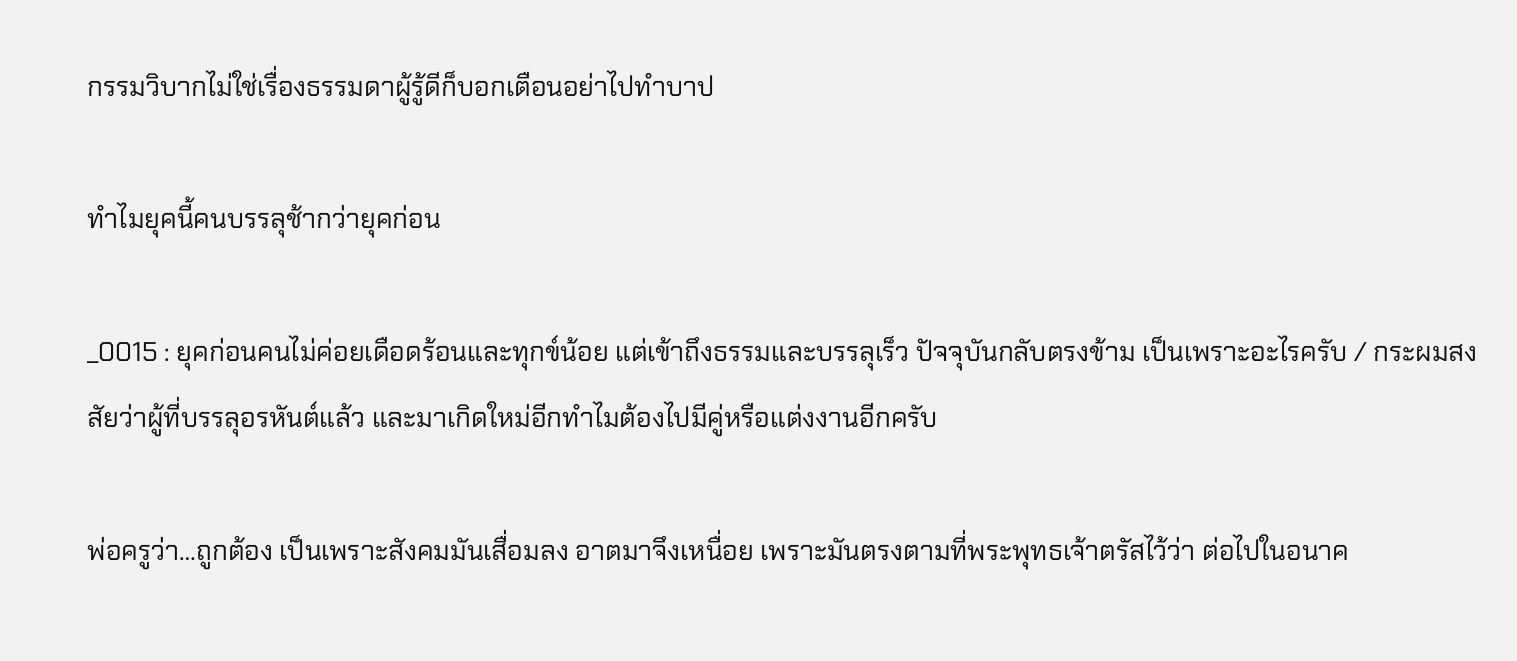กรรมวิบากไม่ใช่เรื่องธรรมดาผู้รู้ดีก็บอกเตือนอย่าไปทำบาป

ทำไมยุคนี้คนบรรลุช้ากว่ายุคก่อน

_0015 : ยุคก่อนคนไม่ค่อยเดือดร้อนและทุกข์น้อย แต่เข้าถึงธรรมและบรรลุเร็ว ปัจจุบันกลับตรงข้าม เป็นเพราะอะไรครับ / กระผมสงสัยว่าผู้ที่บรรลุอรหันต์แล้ว และมาเกิดใหม่อีกทำไมต้องไปมีคู่หรือแต่งงานอีกครับ

พ่อครูว่า…ถูกต้อง เป็นเพราะสังคมมันเสื่อมลง อาตมาจึงเหนื่อย เพราะมันตรงตามที่พระพุทธเจ้าตรัสไว้ว่า ต่อไปในอนาค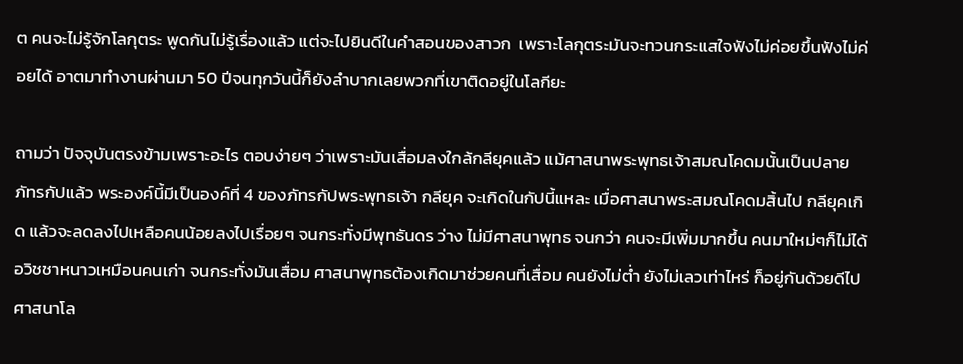ต คนจะไม่รู้จักโลกุตระ พูดกันไม่รู้เรื่องแล้ว แต่จะไปยินดีในคำสอนของสาวก  เพราะโลกุตระมันจะทวนกระแสใจฟังไม่ค่อยขึ้นฟังไม่ค่อยได้ อาตมาทำงานผ่านมา 50 ปีจนทุกวันนี้ก็ยังลำบากเลยพวกที่เขาติดอยู่ในโลกียะ

ถามว่า ปัจจุบันตรงข้ามเพราะอะไร ตอบง่ายๆ ว่าเพราะมันเสื่อมลงใกล้กลียุคแล้ว แม้ศาสนาพระพุทธเจ้าสมณโคดมนั้นเป็นปลายภัทรกัปแล้ว พระองค์นี้มีเป็นองค์ที่ 4 ของภัทรกัปพระพุทธเจ้า กลียุค จะเกิดในกัปนี้แหละ เมื่อศาสนาพระสมณโคดมสิ้นไป กลียุคเกิด แล้วจะลดลงไปเหลือคนน้อยลงไปเรื่อยๆ จนกระทั่งมีพุทธันดร ว่าง ไม่มีศาสนาพุทธ จนกว่า คนจะมีเพิ่มมากขึ้น คนมาใหม่ๆก็ไม่ได้อวิชชาหนาวเหมือนคนเก่า จนกระทั่งมันเสื่อม ศาสนาพุทธต้องเกิดมาช่วยคนที่เสื่อม คนยังไม่ต่ำ ยังไม่เลวเท่าไหร่ ก็อยู่กันด้วยดีไป ศาสนาโล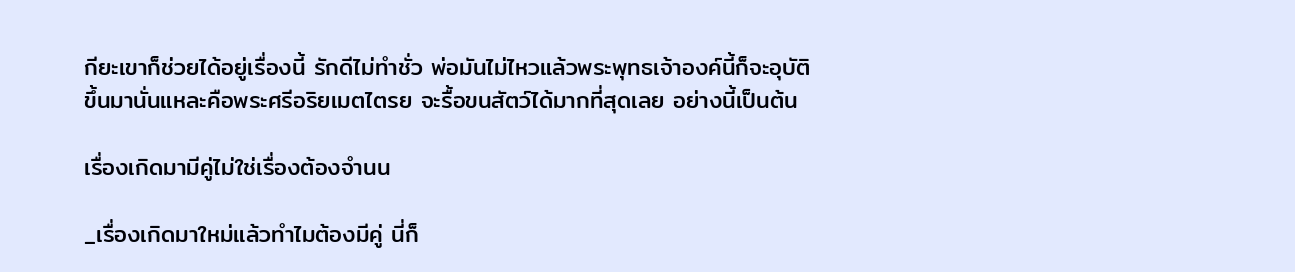กียะเขาก็ช่วยได้อยู่เรื่องนี้ รักดีไม่ทำชั่ว พ่อมันไม่ไหวแล้วพระพุทธเจ้าองค์นี้ก็จะอุบัติขึ้นมานั่นแหละคือพระศรีอริยเมตไตรย จะรื้อขนสัตว์ได้มากที่สุดเลย อย่างนี้เป็นต้น

เรื่องเกิดมามีคู่ไม่ใช่เรื่องต้องจำนน

_เรื่องเกิดมาใหม่แล้วทำไมต้องมีคู่ นี่ก็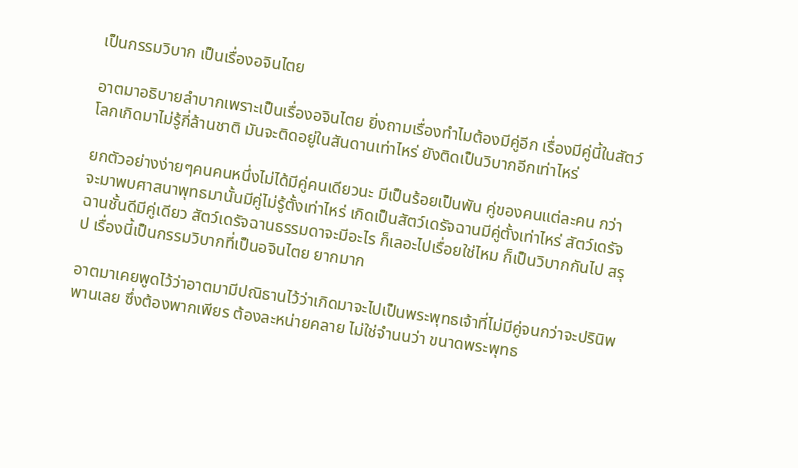เป็นกรรมวิบาก เป็นเรื่องอจินไตย

อาตมาอธิบายลำบากเพราะเป็นเรื่องอจินไตย ยิ่งถามเรื่องทำไมต้องมีคู่อีก เรื่องมีคู่นี้ในสัตว์โลกเกิดมาไม่รู้กี่ล้านชาติ มันจะติดอยู่ในสันดานเท่าไหร่ ยังติดเป็นวิบากอีกเท่าไหร่

ยกตัวอย่างง่ายๆคนคนหนึ่งไม่ได้มีคู่คนเดียวนะ มีเป็นร้อยเป็นพัน คู่ของคนแต่ละคน กว่าจะมาพบศาสนาพุทธมานั้นมีคู่ไม่รู้ตั้งเท่าไหร่ เกิดเป็นสัตว์เดรัจฉานมีคู่ตั้งเท่าไหร่ สัตว์เดรัจฉานชั้นดีมีคู่เดียว สัตว์เดรัจฉานธรรมดาจะมีอะไร ก็เลอะไปเรื่อยใช่ไหม ก็เป็นวิบากกันไป สรุป เรื่องนี้เป็นกรรมวิบากที่เป็นอจินไตย ยากมาก

อาตมาเคยพูดไว้ว่าอาตมามีปณิธานไว้ว่าเกิดมาจะไปเป็นพระพุทธเจ้าที่ไม่มีคู่จนกว่าจะปรินิพพานเลย ซึ่งต้องพากเพียร ต้องละหน่ายคลาย ไม่ใช่จำนนว่า ขนาดพระพุทธ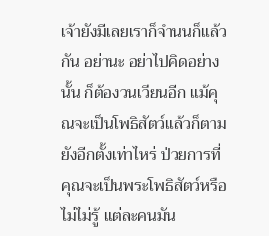เจ้ายังมีเลยเราก็จำนนก็แล้วกัน อย่านะ อย่าไปคิดอย่างนั้น ก็ต้องวนเวียนอีก แม้คุณจะเป็นโพธิสัตว์แล้วก็ตามยังอีกตั้งเท่าไหร่ ป่วยการที่คุณจะเป็นพระโพธิสัตว์หรือไม่ไม่รู้ แต่ละคนมัน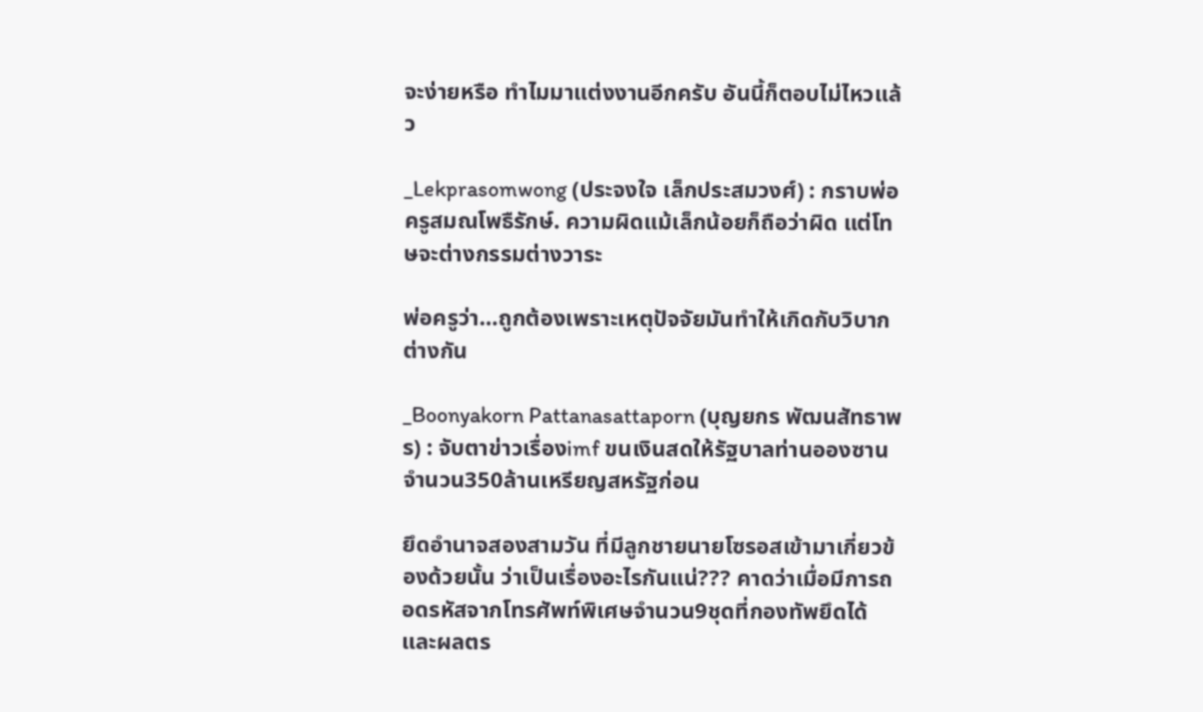จะง่ายหรือ ทำไมมาแต่งงานอีกครับ อันนี้ก็ตอบไม่ไหวแล้ว

_Lekprasomwong (ประจงใจ เล็กประสมวงศ์) : กราบพ่อครูสมณโพธืรักษ์. ความผิดแม้เล็กน้อยก็ถือว่าผิด แต่โทษจะต่างกรรมต่างวาระ

พ่อครูว่า…ถูกต้องเพราะเหตุปัจจัยมันทำให้เกิดกับวิบากต่างกัน

_Boonyakorn Pattanasattaporn (บุญยกร พัฒนสัทธาพร) : จับตาข่าวเรื่องimf ขนเงินสดให้รัฐบาลท่านอองซานจำนวน350ล้านเหรียญสหรัฐก่อน

ยึดอำนาจสองสามวัน ที่มีลูกชายนายโซรอสเข้ามาเกี่ยวข้องด้วยนั้น ว่าเป็นเรื่องอะไรกันแน่??? คาดว่าเมื่อมีการถอดรหัสจากโทรศัพท์พิเศษจำนวน9ชุดที่กองทัพยึดได้ และผลตร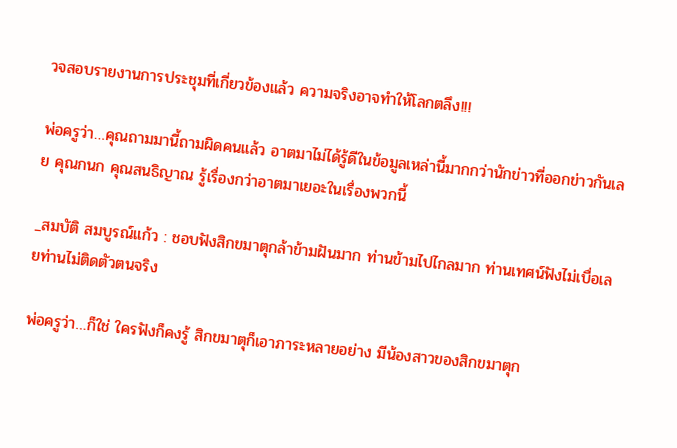วจสอบรายงานการประชุมที่เกี่ยวข้องแล้ว ความจริงอาจทำให้โลกตลึง!!!

พ่อครูว่า…คุณถามมานี้ถามผิดคนแล้ว อาตมาไม่ได้รู้ดีในข้อมูลเหล่านี้มากกว่านักข่าวที่ออกข่าวกันเลย คุณกนก คุณสนธิญาณ รู้เรื่องกว่าอาตมาเยอะในเรื่องพวกนี้

_สมบัติ สมบูรณ์แก้ว : ชอบฟังสิกขมาตุกล้าข้ามฝันมาก ท่านข้ามไปไกลมาก ท่านเทศน์ฟังไม่เบื่อเลยท่านไม่ติดตัวตนจริง

พ่อครูว่า…ก็ใช่ ใครฟังก็คงรู้ สิกขมาตุก็เอาภาระหลายอย่าง มีน้องสาวของสิกขมาตุก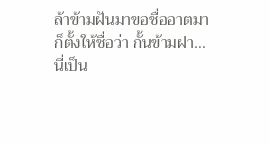ล้าข้ามฝันมาขอชื่ออาตมาก็ตั้งให้ชื่อว่า กั้นข้ามฝา… นี่เป็น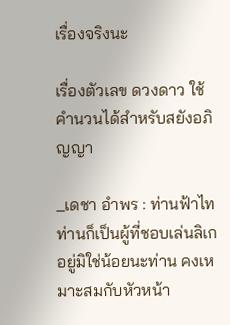เรื่องจริงนะ

เรื่องตัวเลข ดวงดาว ใช้คำนวนได้สำหรับสยังอภิญญา

_เดชา อำพร : ท่านฟ้าไท ท่านก็เป็นผู้ที่ชอบเล่นลิเกอยู่มิใช่น้อยนะท่าน คงเหมาะสมกับหัวหน้า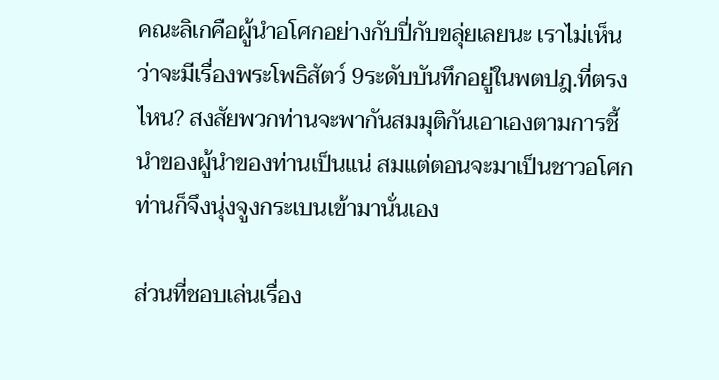คณะลิเกคือผู้นำอโศกอย่างกับปี่กับขลุ่ยเลยนะ เราไม่เห็นว่าจะมีเรื่องพระโพธิสัตว์ 9ระดับบันทึกอยู่ในพตปฎ.ที่ตรงไหน? สงสัยพวกท่านจะพากันสมมุติกันเอาเองตามการชี้นำของผู้นำของท่านเป็นแน่ สมแต่ตอนจะมาเป็นชาวอโศก ท่านก็จึงนุ่งจูงกระเบนเข้ามานั่นเอง

ส่วนที่ชอบเล่นเรื่อง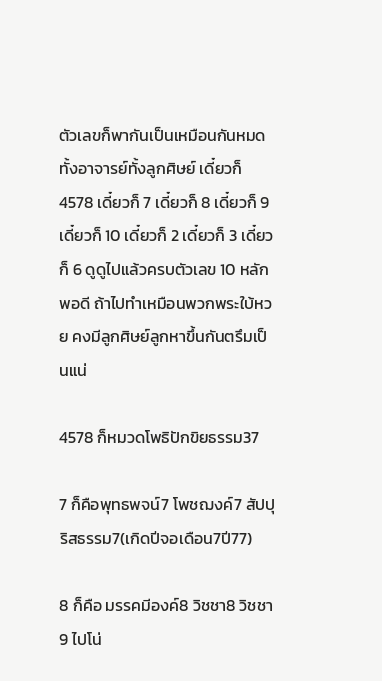ตัวเลขก็พากันเป็นเหมือนกันหมดทั้งอาจารย์ทั้งลูกศิษย์ เดี๋ยวก็ 4578 เดี๋ยวก็ 7 เดี๋ยวก็ 8 เดี๋ยวก็ 9 เดี๋ยวก็ 10 เดี๋ยวก็ 2 เดี๋ยวก็ 3 เดี๋ยวก็ 6 ดูดูไปแล้วครบตัวเลข 10 หลักพอดี ถ้าไปทำเหมือนพวกพระใบ้หวย คงมีลูกศิษย์ลูกหาขึ้นกันตรึมเป็นแน่

4578 ก็หมวดโพธิปักขิยธรรม37

7 ก็คือพุทธพจน์7 โพชฌงค์7 สัปปุริสธรรม7(เกิดปีจอเดือน7ปี77)

8 ก็คือ มรรคมีองค์8 วิชชา8 วิชชา9 ไปโน่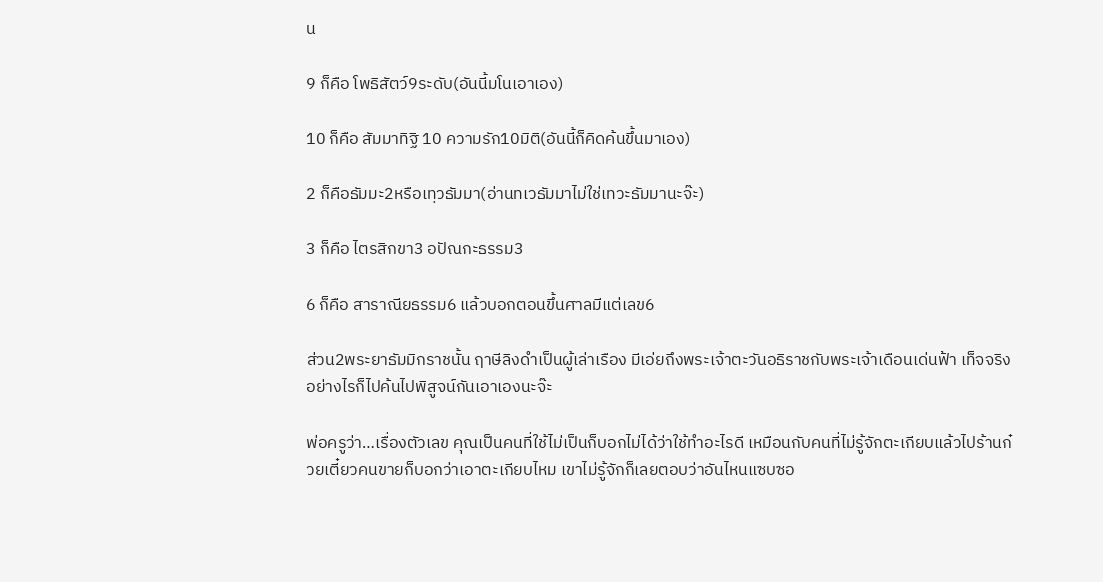น

9 ก็คือ โพธิสัตว์9ระดับ(อันนี้มโนเอาเอง)

10 ก็คือ สัมมาทิฐิ 10 ความรัก10มิติ(อันนี้ก็คิดค้นขึ้นมาเอง)

2 ก็คือธัมมะ2หรือเทฺวธัมมา(อ่านทเวธัมมาไม่ใช่เทวะธัมมานะจ๊ะ)

3 ก็คือ ไตรสิกขา3 อปัณกะธรรม3

6 ก็คือ สาราณียธรรม6 แล้วบอกตอนขึ้นศาลมีแต่เลข6

ส่วน2พระยาธัมมิกราชนั้น ฤาษีลิงดำเป็นผู้เล่าเรือง มีเอ่ยถึงพระเจ้าตะวันอธิราชกับพระเจ้าเดือนเด่นฟ้า เท็จจริงอย่างไรก็ไปค้นไปพิสูจน์กันเอาเองนะจ๊ะ

พ่อครูว่า…เรื่องตัวเลข คุณเป็นคนที่ใช้ไม่เป็นก็บอกไม่ได้ว่าใช้ทำอะไรดี เหมือนกับคนที่ไม่รู้จักตะเกียบแล้วไปร้านก๋วยเตี๋ยวคนขายก็บอกว่าเอาตะเกียบไหม เขาไม่รู้จักก็เลยตอบว่าอันไหนแซบซอ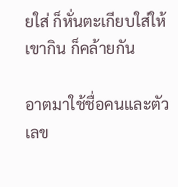ยใส่ ก็หั่นตะเกียบใส่ให้เขากิน ก็คล้ายกัน

อาตมาใช้ชื่อคนและตัวเลข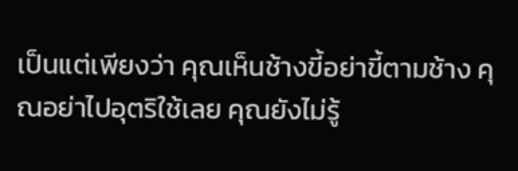เป็นแต่เพียงว่า คุณเห็นช้างขี้อย่าขี้ตามช้าง คุณอย่าไปอุตริใช้เลย คุณยังไม่รู้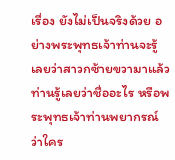เรื่อง ยังไม่เป็นจริงด้วย อย่างพระพุทธเจ้าท่านจะรู้เลยว่าสาวกซ้ายขวามาแล้ว ท่านรู้เลยว่าชื่ออะไร หรือพระพุทธเจ้าท่านพยากรณ์ว่าใคร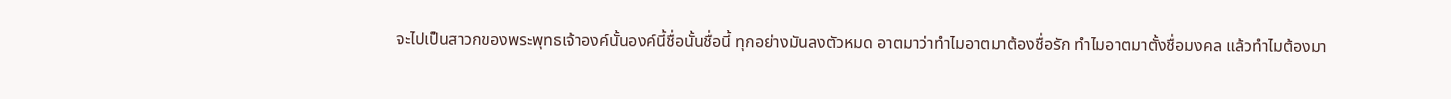จะไปเป็นสาวกของพระพุทธเจ้าองค์นั้นองค์นี้ชื่อนั้นชื่อนี้ ทุกอย่างมันลงตัวหมด อาตมาว่าทำไมอาตมาต้องชื่อรัก ทำไมอาตมาตั้งชื่อมงคล แล้วทำไมต้องมา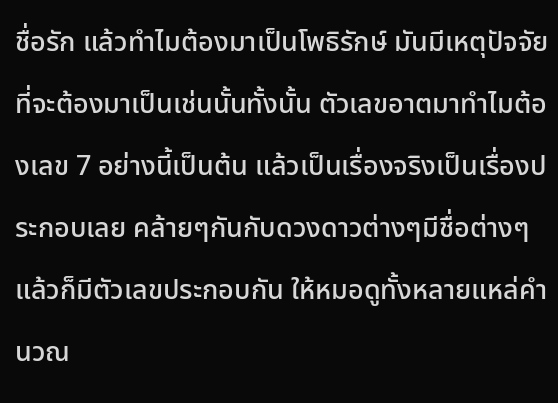ชื่อรัก แล้วทำไมต้องมาเป็นโพธิรักษ์ มันมีเหตุปัจจัยที่จะต้องมาเป็นเช่นนั้นทั้งนั้น ตัวเลขอาตมาทำไมต้องเลข 7 อย่างนี้เป็นต้น แล้วเป็นเรื่องจริงเป็นเรื่องประกอบเลย คล้ายๆกันกับดวงดาวต่างๆมีชื่อต่างๆ แล้วก็มีตัวเลขประกอบกัน ให้หมอดูทั้งหลายแหล่คำนวณ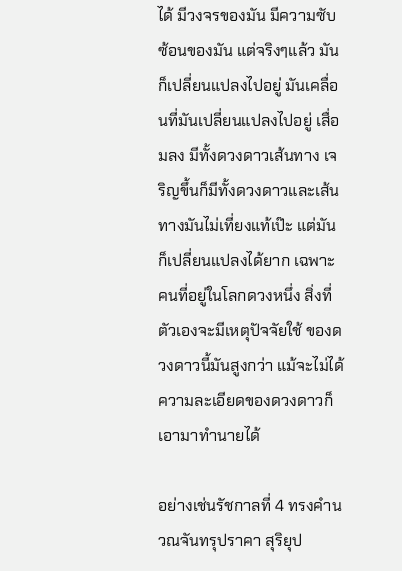ได้ มีวงจรของมัน มีความซับซ้อนของมัน แต่จริงๆแล้ว มันก็เปลี่ยนแปลงไปอยู่ มันเคลื่อนที่มันเปลี่ยนแปลงไปอยู่ เสื่อมลง มีทั้งดวงดาวเส้นทาง เจริญขึ้นก็มีทั้งดวงดาวและเส้นทางมันไม่เที่ยงแท้เป๊ะ แต่มันก็เปลี่ยนแปลงได้ยาก เฉพาะคนที่อยู่ในโลกดวงหนึ่ง สิ่งที่ตัวเองจะมีเหตุปัจจัยใช้ ของดวงดาวนี้มันสูงกว่า แม้จะไม่ได้ความละเอียดของดวงดาวก็เอามาทำนายได้

อย่างเช่นรัชกาลที่ 4 ทรงคำนวณจันทรุปราคา สุริยุป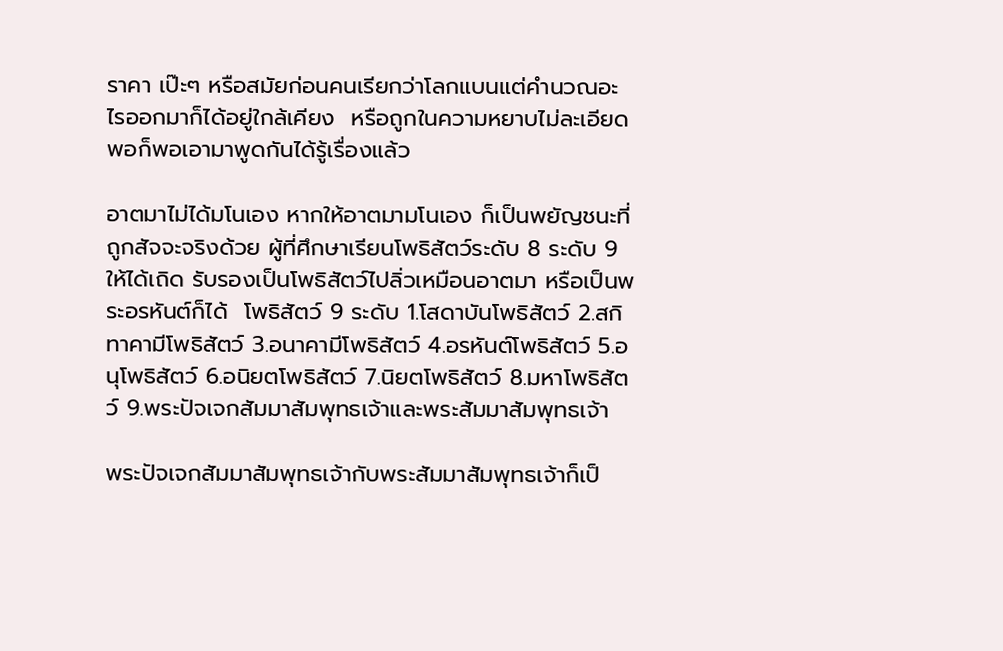ราคา เป๊ะๆ หรือสมัยก่อนคนเรียกว่าโลกแบนแต่คำนวณอะไรออกมาก็ได้อยู่ใกล้เคียง  หรือถูกในความหยาบไม่ละเอียดพอก็พอเอามาพูดกันได้รู้เรื่องแล้ว

อาตมาไม่ได้มโนเอง หากให้อาตมามโนเอง ก็เป็นพยัญชนะที่ถูกสัจจะจริงด้วย ผู้ที่ศึกษาเรียนโพธิสัตว์ระดับ 8 ระดับ 9 ให้ได้เถิด รับรองเป็นโพธิสัตว์ไปลิ่วเหมือนอาตมา หรือเป็นพระอรหันต์ก็ได้  โพธิสัตว์ 9 ระดับ 1.โสดาบันโพธิสัตว์ 2.สกิทาคามีโพธิสัตว์ 3.อนาคามีโพธิสัตว์ 4.อรหันต์โพธิสัตว์ 5.อนุโพธิสัตว์ 6.อนิยตโพธิสัตว์ 7.นิยตโพธิสัตว์ 8.มหาโพธิสัตว์ 9.พระปัจเจกสัมมาสัมพุทธเจ้าและพระสัมมาสัมพุทธเจ้า

พระปัจเจกสัมมาสัมพุทธเจ้ากับพระสัมมาสัมพุทธเจ้าก็เป็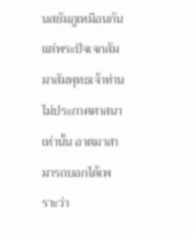นสยัมภูเหมือนกันแต่พระปัจเจกสัมมาสัมพุทธเจ้าท่านไม่ประกาศศาสนาเท่านั้น อาตมาสามารถบอกได้เพราะว่า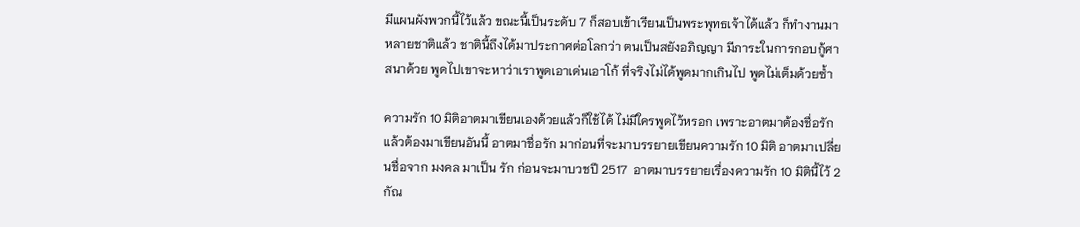มีแผนผังพวกนี้ไว้แล้ว ขณะนี้เป็นระดับ 7 ก็สอบเข้าเรียนเป็นพระพุทธเจ้าได้แล้ว ก็ทำงานมาหลายชาติแล้ว ชาตินี้ถึงได้มาประกาศต่อโลกว่า ตนเป็นสยังอภิญญา มีภาระในการกอบกู้ศาสนาด้วย พูดไปเขาจะหาว่าเราพูดเอาเด่นเอาโก้ ที่จริงไม่ได้พูดมากเกินไป พูดไม่เต็มด้วยซ้ำ

ความรัก 10 มิติอาตมาเขียนเองด้วยแล้วก็ใช้ได้ ไม่มีใครพูดไว้หรอก เพราะอาตมาต้องชื่อรัก แล้วต้องมาเขียนอันนี้ อาตมาชื่อรัก มาก่อนที่จะมาบรรยายเขียนความรัก 10 มิติ อาตมาเปลี่ยนชื่อจาก มงคล มาเป็น รัก ก่อนจะมาบวชปี 2517  อาตมาบรรยายเรื่องความรัก 10 มิตินี้ไว้ 2 กัณ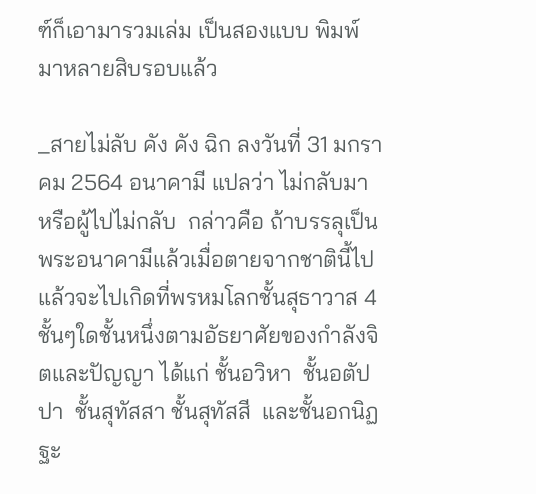ฑ์ก็เอามารวมเล่ม เป็นสองแบบ พิมพ์มาหลายสิบรอบแล้ว

_สายไม่ลับ คัง คัง ฉิก ลงวันที่ 31 มกราคม 2564 อนาคามี แปลว่า ไม่กลับมา หรือผู้ไปไม่กลับ  กล่าวคือ ถ้าบรรลุเป็นพระอนาคามีแล้วเมื่อตายจากชาตินี้ไปแล้วจะไปเกิดที่พรหมโลกชั้นสุธาวาส 4ชั้นๆใดชั้นหนึ่งตามอัธยาศัยของกำลังจิตและปัญญา ได้แก่ ชั้นอวิหา  ชั้นอตัปปา  ชั้นสุทัสสา ชั้นสุทัสสี  และชั้นอกนิฏฐะ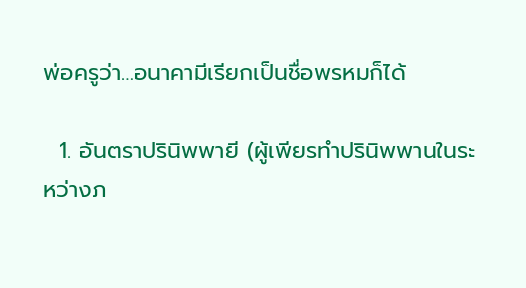พ่อครูว่า…อนาคามีเรียกเป็นชื่อพรหมก็ได้

  1. อันตราปรินิพพายี (ผู้เพียรทำปรินิพพานในระหว่างภ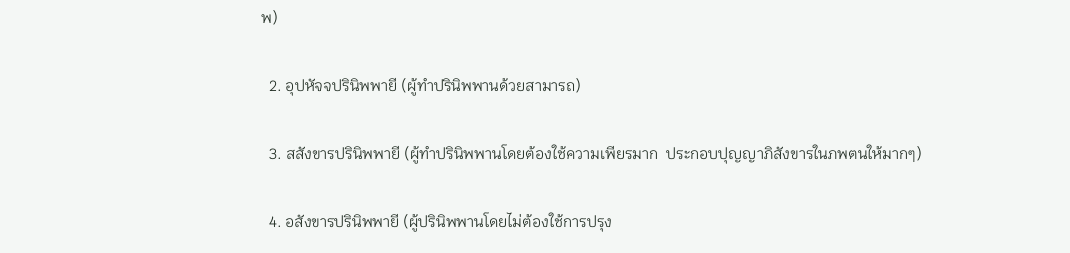พ)

  2. อุปหัจจปรินิพพายี (ผู้ทำปรินิพพานด้วยสามารถ)

  3. สสังขารปรินิพพายี (ผู้ทำปรินิพพานโดยต้องใช้ความเพียรมาก  ประกอบปุญญาภิสังขารในภพตนให้มากๆ)

  4. อสังขารปรินิพพายี (ผู้ปรินิพพานโดยไม่ต้องใช้การปรุง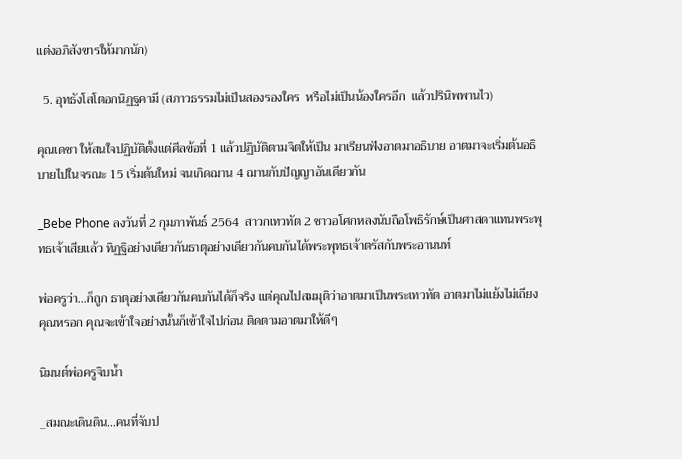แต่งอภิสังขารให้มากนัก)

  5. อุทธังโสโตอกนิฏฐคามี (สภาวธรรมไม่เป็นสองรองใคร  หรือไม่เป็นน้องใครอีก  แล้วปรินิพพานไว)

คุณเดชา ให้สนใจปฏิบัติตั้งแต่ศีลข้อที่ 1 แล้วปฏิบัติตามจิตให้เป็น มาเรียนฟังอาตมาอธิบาย อาตมาจะเริ่มต้นอธิบายไปในจรณะ 15 เริ่มต้นใหม่ จนเกิดฌาน 4 ฌานกับปัญญาอันเดียวกัน

_Bebe Phone ลงวันที่ 2 กุมภาพันธ์ 2564  สาวกเทวทัต 2 ชาวอโศกหลงนับถือโพธิรักษ์เป็นศาสดาแทนพระพุทธเจ้าเสียแล้ว ทิฏฐิอย่างเดียวกันธาตุอย่างเดียวกันคบกันได้พระพุทธเจ้าตรัสกับพระอานนท์

พ่อครูว่า…ก็ถูก ธาตุอย่างเดียวกันคบกันได้ก็จริง แต่คุณไปสมมุติว่าอาตมาเป็นพระเทวทัต อาตมาไม่แย้งไม่เถียงคุณหรอก คุณจะเข้าใจอย่างนั้นก็เข้าใจไปก่อน ติดตามอาตมาให้ดีๆ

นิมนต์พ่อครูจิบน้ำ

_สมณะเดินดิน…คนที่จับป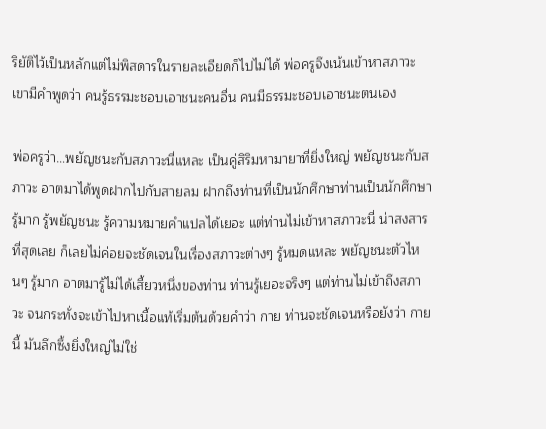ริยัติไว้เป็นหลักแต่ไม่พิสดารในรายละเอียดก็ไปไม่ได้ พ่อครูจึงเน้นเข้าหาสภาวะ เขามีคำพูดว่า คนรู้ธรรมะชอบเอาชนะคนอื่น คนมีธรรมะชอบเอาชนะตนเอง

พ่อครูว่า…พยัญชนะกับสภาวะนี่แหละ เป็นคู่สิริมหามายาที่ยิ่งใหญ่ พยัญชนะกับสภาวะ อาตมาได้พูดฝากไปกับสายลม ฝากถึงท่านที่เป็นนักศึกษาท่านเป็นนักศึกษารู้มาก รู้พยัญชนะ รู้ความหมายคำแปลได้เยอะ แต่ท่านไม่เข้าหาสภาวะนี่ น่าสงสารที่สุดเลย ก็เลยไม่ค่อยจะชัดเจนในเรื่องสภาวะต่างๆ รู้หมดแหละ พยัญชนะตัวไหนๆ รู้มาก อาตมารู้ไม่ได้เสี้ยวหนึ่งของท่าน ท่านรู้เยอะจริงๆ แต่ท่านไม่เข้าถึงสภาวะ จนกระทั่งจะเข้าไปหาเนื้อแท้เริ่มต้นด้วยคำว่า กาย ท่านจะชัดเจนหรือยังว่า กายนี้ มันลึกซึ้งยิ่งใหญ่ไม่ใช่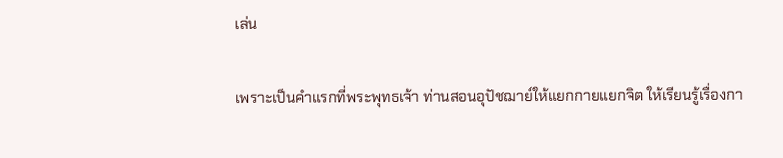เล่น

เพราะเป็นคำแรกที่พระพุทธเจ้า ท่านสอนอุปัชฌาย์ให้แยกกายแยกจิต ให้เรียนรู้เรื่องกา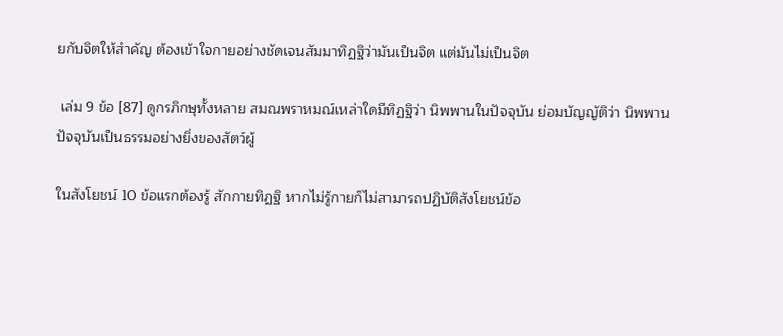ยกับจิตให้สำคัญ ต้องเข้าใจกายอย่างชัดเจนสัมมาทิฏฐิว่ามันเป็นจิต แต่มันไม่เป็นจิต

 เล่ม 9 ข้อ [87] ดูกรภิกษุทั้งหลาย สมณพราหมณ์เหล่าใดมีทิฏฐิว่า นิพพานในปัจจุบัน ย่อมบัญญัติว่า นิพพานปัจจุบันเป็นธรรมอย่างยิ่งของสัตว์ผู้

ในสังโยชน์ 10 ข้อแรกต้องรู้ สักกายทิฏฐิ หากไม่รู้กายก็ไม่สามารถปฏิบัติสังโยชน์ข้อ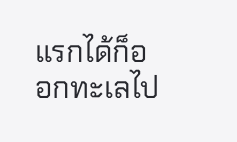แรกได้ก็ออกทะเลไป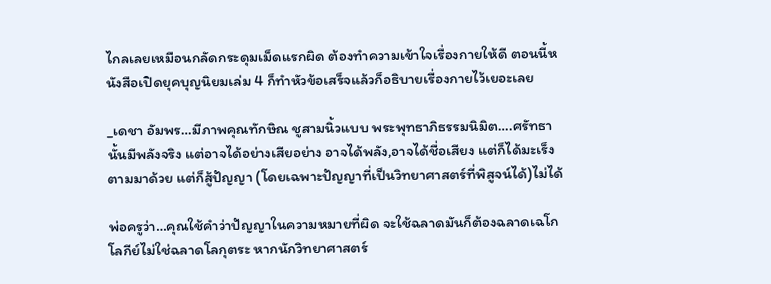ไกลเลยเหมือนกลัดกระดุมเม็ดแรกผิด ต้องทำความเข้าใจเรื่องกายให้ดี ตอนนี้หนังสือเปิดยุคบุญนิยมเล่ม 4 ก็ทำหัวข้อเสร็จแล้วก็อธิบายเรื่องกายไว้เยอะเลย

_เดชา อัมพร…มีภาพคุณทักษิณ ชูสามนิ้วแบบ พระพุทธาภิธรรมนิมิต….ศรัทธานั้นมีพลังจริง แต่อาจได้อย่างเสียอย่าง อาจได้พลัง,อาจได้ชื่อเสียง แต่ก็ได้มะเร็งตามมาด้วย แต่ก็สู้ปัญญา (โดยเฉพาะปัญญาที่เป็นวิทยาศาสตร์ที่พิสูจน์ได้)ไม่ได้

พ่อครูว่า…คุณใช้คำว่าปัญญาในความหมายที่ผิด จะใช้ฉลาดมันก็ต้องฉลาดเฉโก โลกีย์ไม่ใช่ฉลาดโลกุตระ หากนักวิทยาศาสตร์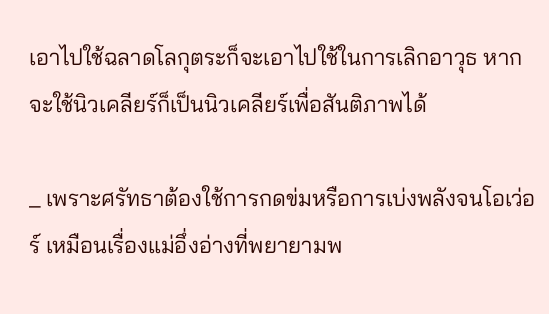เอาไปใช้ฉลาดโลกุตระก็จะเอาไปใช้ในการเลิกอาวุธ หากจะใช้นิวเคลียร์ก็เป็นนิวเคลียร์เพื่อสันติภาพได้

_ เพราะศรัทธาต้องใช้การกดข่มหรือการเบ่งพลังจนโอเว่อร์ เหมือนเรื่องแม่อึ่งอ่างที่พยายามพ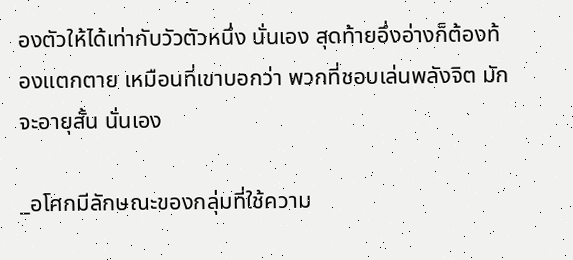องตัวให้ได้เท่ากับวัวตัวหนึ่ง นั่นเอง สุดท้ายอึ่งอ่างก็ต้องท้องแตกตาย เหมือนที่เขาบอกว่า พวกที่ชอบเล่นพลังจิต มักจะอายุสั้น นั่นเอง

_อโศกมีลักษณะของกลุ่มที่ใช้ความ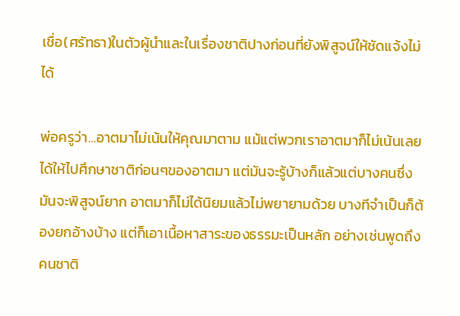เชื่อ(ศรัทธา)ในตัวผู้นำและในเรื่องชาติปางก่อนที่ยังพิสูจน์ให้ชัดแจ้งไม่ได้

พ่อครูว่า…อาตมาไม่เน้นให้คุณมาตาม แม้แต่พวกเราอาตมาก็ไม่เน้นเลยได้ให้ไปศึกษาชาติก่อนๆของอาตมา แต่มันจะรู้บ้างก็แล้วแต่บางคนซึ่งมันจะพิสูจน์ยาก อาตมาก็ไม่ได้นิยมแล้วไม่พยายามด้วย บางทีจำเป็นก็ต้องยกอ้างบ้าง แต่ก็เอาเนื้อหาสาระของธรรมะเป็นหลัก อย่างเช่นพูดถึงคนชาติ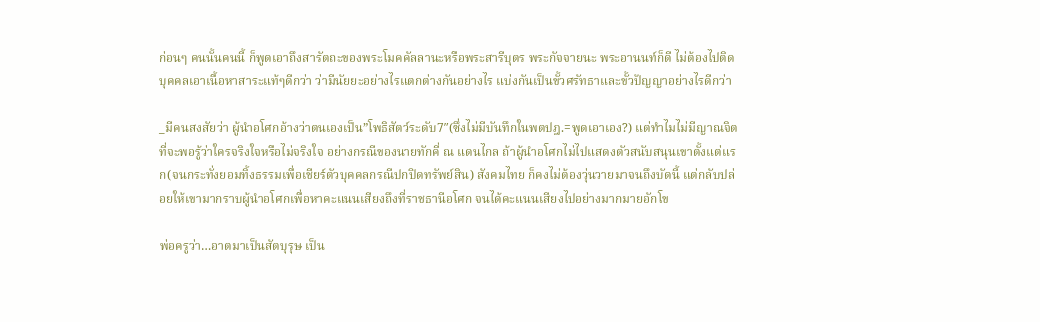ก่อนๆ คนนั้นคนนี้ ก็พูดเอาถึงสารัตถะของพระโมคคัลลานะหรือพระสารีบุตร พระกัจจายนะ พระอานนท์ก็ดี ไม่ต้องไปติดบุคคลเอาเนื้อหาสาระแท้ๆดีกว่า ว่ามีนัยยะอย่างไรแตกต่างกันอย่างไร แบ่งกันเป็นขั้วศรัทธาและขั้วปัญญาอย่างไรดีกว่า

_มีคนสงสัยว่า ผู้นำอโศกอ้างว่าตนเองเป็น”โพธิสัตว์ระดับ7″(ซึ่งไม่มีบันทึกในพตปฎ.=พูดเอาเอง?) แต่ทำไมไม่มีญาณจิตที่จะพอรู้ว่าใครจริงใจหรือไม่จริงใจ อย่างกรณีของนายทักคี่ ณ แดนไกล ถ้าผู้นำอโศกไม่ไปแสดงตัวสนับสนุนเขาตั้งแต่แรก(จนกระทั่งยอมทิ้งธรรมเพื่อเชียร์ตัวบุคคลกรณีปกปิดทรัพย์สิน) สังคมไทย ก็คงไม่ต้องวุ่นวายมาจนถึงบัดนี้ แต่กลับปล่อยให้เขามากราบผู้นำอโศกเพื่อหาคะแนนเสียงถึงที่ราชธานีอโศก จนได้คะแนนเสียงไปอย่างมากมายอักโข

พ่อครูว่า…อาตมาเป็นสัตบุรุษ เป็น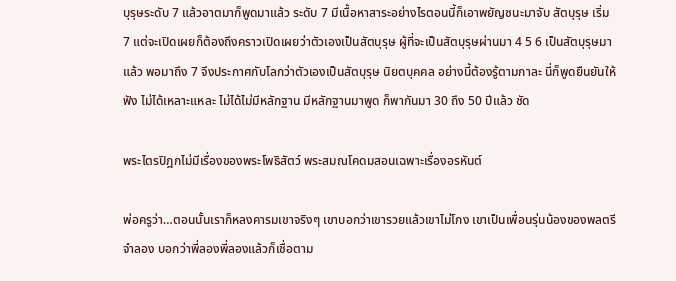บุรุษระดับ 7 แล้วอาตมาก็พูดมาแล้ว ระดับ 7 มีเนื้อหาสาระอย่างไรตอนนี้ก็เอาพยัญชนะมาจับ สัตบุรุษ เริ่ม 7 แต่จะเปิดเผยก็ต้องถึงคราวเปิดเผยว่าตัวเองเป็นสัตบุรุษ ผู้ที่จะเป็นสัตบุรุษผ่านมา 4 5 6 เป็นสัตบุรุษมาแล้ว พอมาถึง 7 จึงประกาศกับโลกว่าตัวเองเป็นสัตบุรุษ นิยตบุคคล อย่างนี้ต้องรู้ตามกาละ นี่ก็พูดยืนยันให้ฟัง ไม่ได้เหลาะแหละ ไม่ได้ไม่มีหลักฐาน มีหลักฐานมาพูด ก็พากันมา 30 ถึง 50 ปีแล้ว ชัด

พระไตรปิฎกไม่มีเรื่องของพระโพธิสัตว์ พระสมณโคดมสอนเฉพาะเรื่องอรหันต์

พ่อครูว่า…ตอนนั้นเราก็หลงคารมเขาจริงๆ เขาบอกว่าเขารวยแล้วเขาไม่โกง เขาเป็นเพื่อนรุ่นน้องของพลตรีจำลอง บอกว่าพี่ลองพี่ลองแล้วก็เชื่อตาม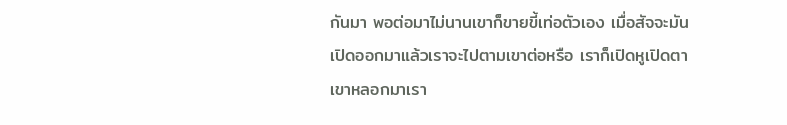กันมา พอต่อมาไม่นานเขาก็ขายขี้เท่อตัวเอง เมื่อสัจจะมันเปิดออกมาแล้วเราจะไปตามเขาต่อหรือ เราก็เปิดหูเปิดตา เขาหลอกมาเรา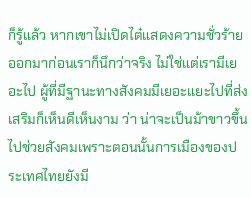ก็รู้แล้ว หากเขาไม่เปิดไต๋แสดงความชั่วร้ายออกมาก่อนเราก็นึกว่าจริง ไม่ใช่แต่เรามีเยอะไป ผู้ที่มีฐานะทางสังคมมีเยอะแยะไปที่ส่งเสริมก็เห็นดีเห็นงาม ว่า น่าจะเป็นม้าขาวขึ้นไปช่วยสังคมเพราะตอนนั้นการเมืองของประเทศไทยยังมี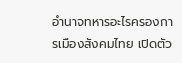อำนาจทหารอะไรครองการเมืองสังคมไทย เปิดตัว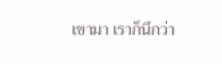เขามา เราก็นึกว่า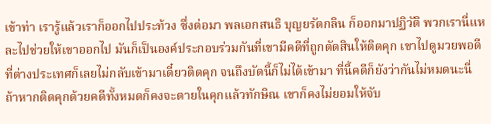เข้าท่า เรารู้แล้วเราก็ออกไปประท้วง ซึ่งต่อมา พลเอกสนธิ บุญยรัตกลิน ก็ออกมาปฏิวัติ พวกเรานี่แหละไปช่วยให้เขาออกไป มันก็เป็นองค์ประกอบร่วมกันที่เขามีคดีที่ถูกตัดสินให้ติดคุก เขาไปดูมวยพอดีที่ต่างประเทศก็เลยไม่กลับเข้ามาเดี๋ยวติดคุก จนถึงบัดนี้ก็ไม่ได้เข้ามา ที่นี้คดีก็ยังว่ากันไม่หมดนะนี่ ถ้าหากติดคุกด้วยคดีทั้งหมดก็คงจะตายในคุกแล้วทักษิณ เขาก็คงไม่ยอมให้จับ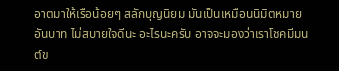อาตมาให้เรือน้อยๆ สลักบุญนิยม มันเป็นเหมือนนิมิตหมายอันบาท ไม่สบายใจดีนะ อะไรนะครับ อาจจะมองว่าเราโชคมีมนต์ข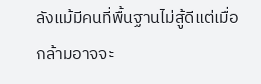ลังแม้มีคนที่พื้นฐานไม่สู้ดีแต่เมื่อกล้ามอาจจะ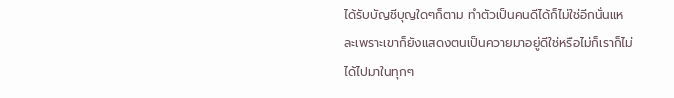ได้รับบัญชีบุญใดๆก็ตาม ทำตัวเป็นคนดีได้ก็ไม่ใช่อีกนั่นแหละเพราะเขาก็ยังแสดงตนเป็นควายมาอยู่ดีใช่หรือไม่ก็เราก็ไม่ได้ไปมาในทุกๆ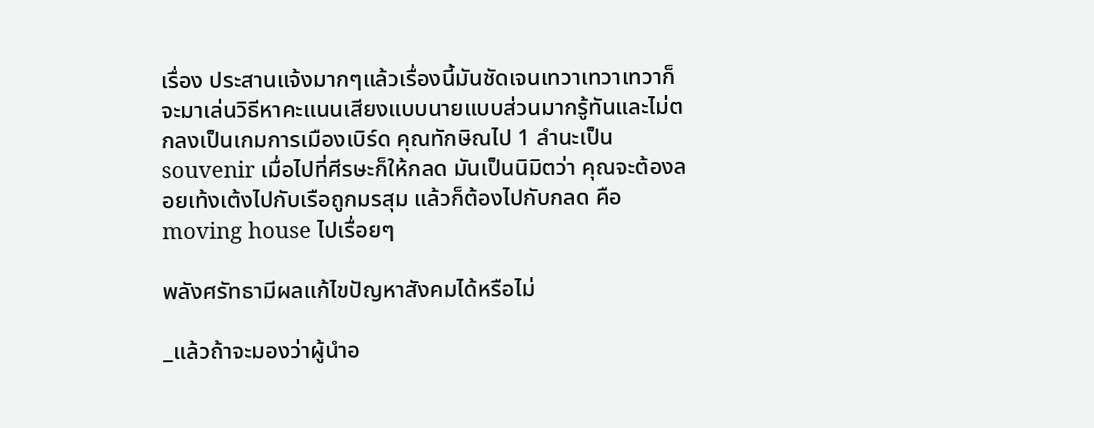เรื่อง ประสานแจ้งมากๆแล้วเรื่องนี้มันชัดเจนเทวาเทวาเทวาก็จะมาเล่นวิธีหาคะแนนเสียงแบบนายแบบส่วนมากรู้ทันและไม่ตกลงเป็นเกมการเมืองเบิร์ด คุณทักษิณไป 1 ลำนะเป็น souvenir เมื่อไปที่ศีรษะก็ให้กลด มันเป็นนิมิตว่า คุณจะต้องลอยเท้งเต้งไปกับเรือถูกมรสุม แล้วก็ต้องไปกับกลด คือ moving house ไปเรื่อยๆ

พลังศรัทธามีผลแก้ไขปัญหาสังคมได้หรือไม่

_แล้วถ้าจะมองว่าผู้นำอ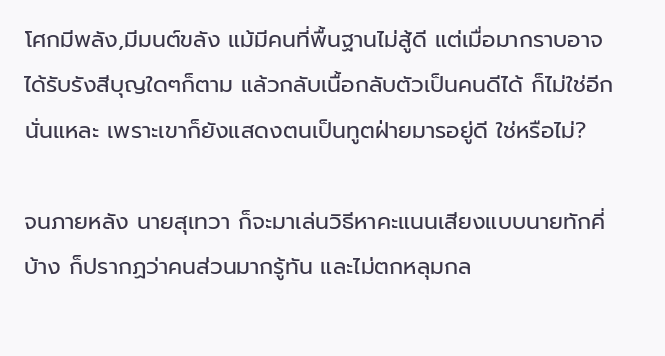โศกมีพลัง,มีมนต์ขลัง แม้มีคนที่พื้นฐานไม่สู้ดี แต่เมื่อมากราบอาจได้รับรังสีบุญใดๆก็ตาม แล้วกลับเนื้อกลับตัวเป็นคนดีได้ ก็ไม่ใช่อีกนั่นแหละ เพราะเขาก็ยังแสดงตนเป็นทูตฝ่ายมารอยู่ดี ใช่หรือไม่?

จนภายหลัง นายสุเทวา ก็จะมาเล่นวิธีหาคะแนนเสียงแบบนายทักคี่บ้าง ก็ปรากฏว่าคนส่วนมากรู้ทัน และไม่ตกหลุมกล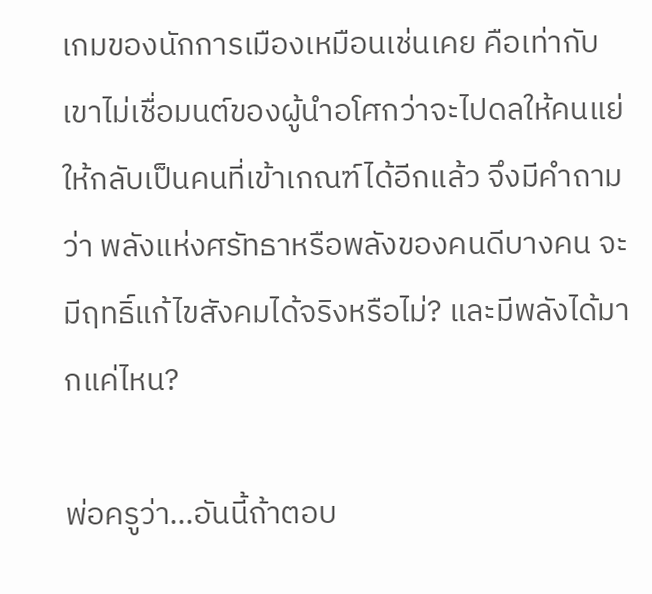เกมของนักการเมืองเหมือนเช่นเคย คือเท่ากับเขาไม่เชื่อมนต์ของผู้นำอโศกว่าจะไปดลให้คนแย่ให้กลับเป็นคนที่เข้าเกณฑ์ได้อีกแล้ว จึงมีคำถามว่า พลังแห่งศรัทธาหรือพลังของคนดีบางคน จะมีฤทธิ์แก้ไขสังคมได้จริงหรือไม่? และมีพลังได้มากแค่ไหน?

พ่อครูว่า…อันนี้ถ้าตอบ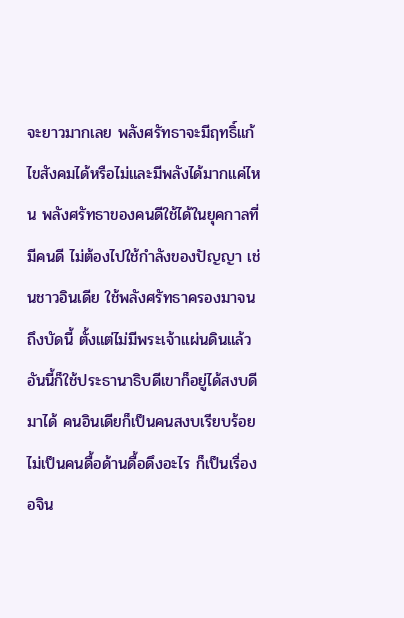จะยาวมากเลย พลังศรัทธาจะมีฤทธิ์แก้ไขสังคมได้หรือไม่และมีพลังได้มากแค่ไหน พลังศรัทธาของคนดีใช้ได้ในยุคกาลที่มีคนดี ไม่ต้องไปใช้กำลังของปัญญา เช่นชาวอินเดีย ใช้พลังศรัทธาครองมาจนถึงบัดนี้ ตั้งแต่ไม่มีพระเจ้าแผ่นดินแล้ว อันนี้ก็ใช้ประธานาธิบดีเขาก็อยู่ได้สงบดีมาได้ คนอินเดียก็เป็นคนสงบเรียบร้อย ไม่เป็นคนดื้อด้านดื้อดึงอะไร ก็เป็นเรื่องอจิน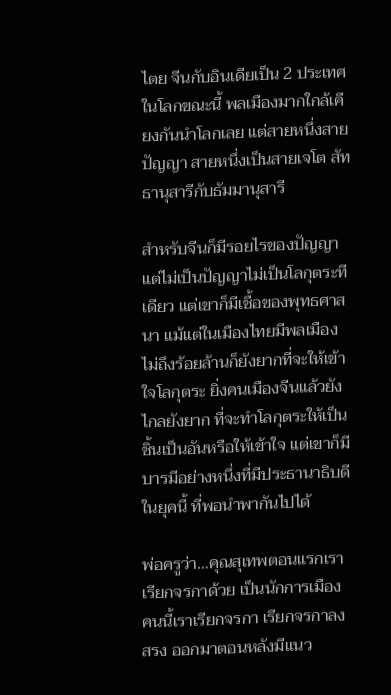ไตย จีนกับอินเดียเป็น 2 ประเทศในโลกขณะนี้ พลเมืองมากใกล้เคียงกันนำโลกเลย แต่สายหนึ่งสายปัญญา สายหนึ่งเป็นสายเจโต สัทธานุสารีกับธัมมานุสารี

สำหรับจีนก็มีรอยไรของปัญญาแต่ไม่เป็นปัญญาไม่เป็นโลกุตระทีเดียว แต่เขาก็มีเชื้อของพุทธศาสนา แม้แต่ในเมืองไทยมีพลเมืองไม่ถึงร้อยล้านก็ยังยากที่จะให้เข้าใจโลกุตระ ยิ่งคนเมืองจีนแล้วยังไกลยังยาก ที่จะทำโลกุตระให้เป็นชิ้นเป็นอันหรือให้เข้าใจ แต่เขาก็มีบารมีอย่างหนึ่งที่มีประธานาธิบดีในยุคนี้ ที่พอนำพากันไปได้

พ่อครูว่า…คุณสุเทพตอนแรกเราเรียกจรกาด้วย เป็นนักการเมือง คนนี้เราเรียกจรกา เรียกจรกาลงสรง ออกมาตอนหลังมีแนว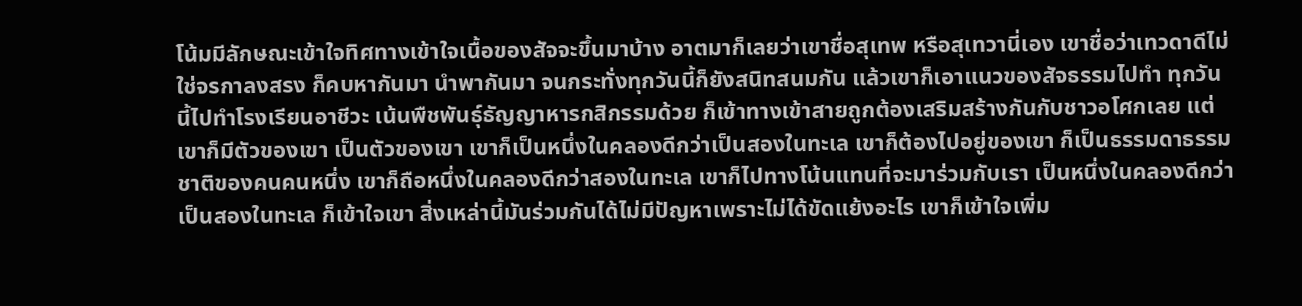โน้มมีลักษณะเข้าใจทิศทางเข้าใจเนื้อของสัจจะขึ้นมาบ้าง อาตมาก็เลยว่าเขาชื่อสุเทพ หรือสุเทวานี่เอง เขาชื่อว่าเทวดาดีไม่ใช่จรกาลงสรง ก็คบหากันมา นำพากันมา จนกระทั่งทุกวันนี้ก็ยังสนิทสนมกัน แล้วเขาก็เอาแนวของสัจธรรมไปทำ ทุกวันนี้ไปทำโรงเรียนอาชีวะ เน้นพืชพันธุ์ธัญญาหารกสิกรรมด้วย ก็เข้าทางเข้าสายถูกต้องเสริมสร้างกันกับชาวอโศกเลย แต่เขาก็มีตัวของเขา เป็นตัวของเขา เขาก็เป็นหนึ่งในคลองดีกว่าเป็นสองในทะเล เขาก็ต้องไปอยู่ของเขา ก็เป็นธรรมดาธรรมชาติของคนคนหนึ่ง เขาก็ถือหนึ่งในคลองดีกว่าสองในทะเล เขาก็ไปทางโน้นแทนที่จะมาร่วมกับเรา เป็นหนึ่งในคลองดีกว่าเป็นสองในทะเล ก็เข้าใจเขา สิ่งเหล่านี้มันร่วมกันได้ไม่มีปัญหาเพราะไม่ได้ขัดแย้งอะไร เขาก็เข้าใจเพิ่ม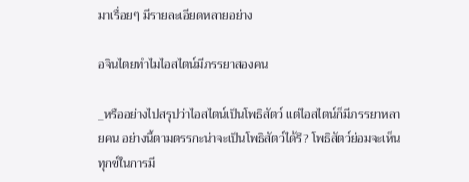มาเรื่อยๆ มีรายละเอียดหลายอย่าง

อจินไตยทำไมไอสไตน์มีภรรยาสองคน

_หรืออย่างไปสรุปว่าไอสไตน์เป็นโพธิสัตว์ แต่ไอสไตน์ก็มีภรรยาหลายคน อย่างนี้ตามตรรกะน่าจะเป็นโพธิสัตว์ได้รึ? โพธิสัตว์ย่อมจะเห็นทุกข์ในการมี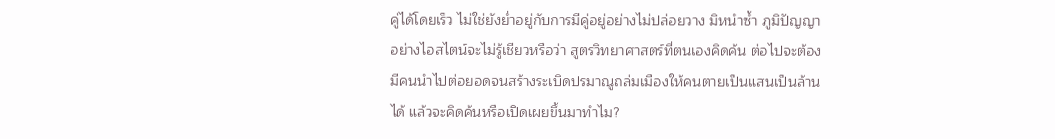คู่ได้โดยเร็ว ไม่ใช่ยังย่ำอยู่กับการมีคู่อยู่อย่างไม่ปล่อยวาง มิหนำซ้ำ ภูมิปัญญาอย่างไอสไตน์จะไม่รู้เชียวหรือว่า สูตรวิทยาศาสตร์ที่ตนเองคิดค้น ต่อไปจะต้องมีคนนำไปต่อยอดจนสร้างระเบิดปรมาณูถล่มเมืองให้คนตายเป็นแสนเป็นล้านได้ แล้วจะคิดค้นหรือเปิดเผยขึ้นมาทำไม?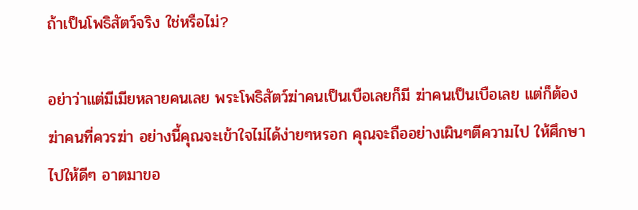ถ้าเป็นโพธิสัตว์จริง ใช่หรือไม่?

อย่าว่าแต่มีเมียหลายคนเลย พระโพธิสัตว์ฆ่าคนเป็นเบือเลยก็มี ฆ่าคนเป็นเบือเลย แต่ก็ต้องฆ่าคนที่ควรฆ่า อย่างนี้คุณจะเข้าใจไม่ได้ง่ายๆหรอก คุณจะถืออย่างเผินๆตีความไป ให้ศึกษาไปให้ดีๆ อาตมาขอ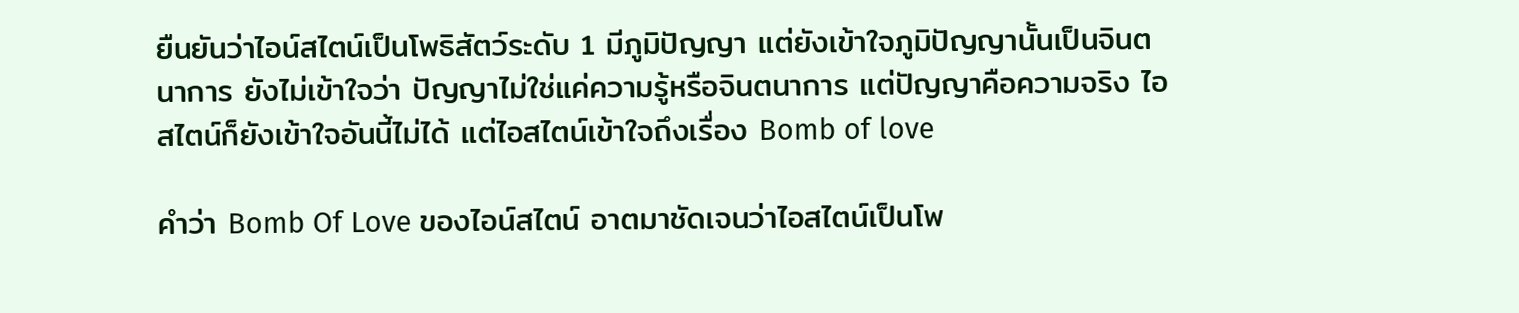ยืนยันว่าไอน์สไตน์เป็นโพธิสัตว์ระดับ 1 มีภูมิปัญญา แต่ยังเข้าใจภูมิปัญญานั้นเป็นจินตนาการ ยังไม่เข้าใจว่า ปัญญาไม่ใช่แค่ความรู้หรือจินตนาการ แต่ปัญญาคือความจริง ไอสไตน์ก็ยังเข้าใจอันนี้ไม่ได้ แต่ไอสไตน์เข้าใจถึงเรื่อง Bomb of love

คำว่า Bomb Of Love ของไอน์สไตน์ อาตมาชัดเจนว่าไอสไตน์เป็นโพ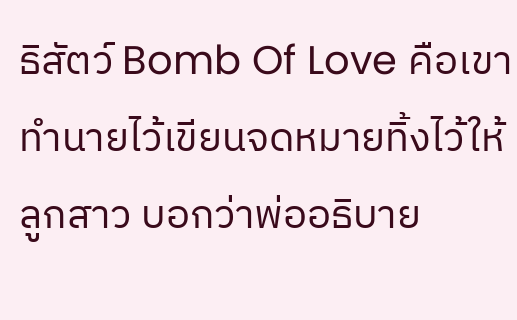ธิสัตว์ Bomb Of Love คือเขาทำนายไว้เขียนจดหมายทิ้งไว้ให้ลูกสาว บอกว่าพ่ออธิบาย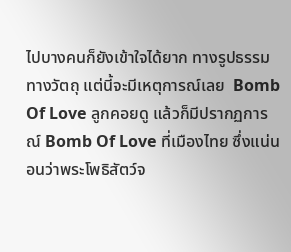ไปบางคนก็ยังเข้าใจได้ยาก ทางรูปธรรมทางวัตถุ แต่นี้จะมีเหตุการณ์เลย  Bomb Of Love ลูกคอยดู แล้วก็มีปรากฏการณ์ Bomb Of Love ที่เมืองไทย ซึ่งแน่นอนว่าพระโพธิสัตว์จ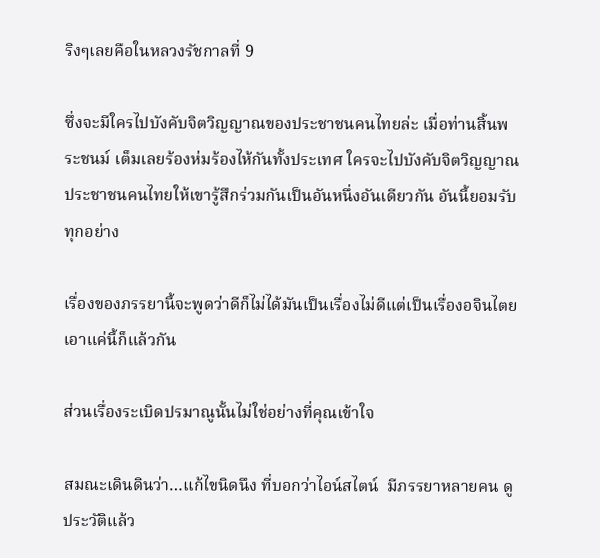ริงๆเลยคือในหลวงรัชกาลที่ 9

ซึ่งจะมีใครไปบังคับจิตวิญญาณของประชาชนคนไทยล่ะ เมื่อท่านสิ้นพระชนม์ เต็มเลยร้องห่มร้องไห้กันทั้งประเทศ ใครจะไปบังคับจิตวิญญาณประชาชนคนไทยให้เขารู้สึกร่วมกันเป็นอันหนึ่งอันเดียวกัน อันนี้ยอมรับทุกอย่าง

เรื่องของภรรยานี้จะพูดว่าดีก็ไม่ได้มันเป็นเรื่องไม่ดีแต่เป็นเรื่องอจินไตย เอาแค่นี้ก็แล้วกัน

ส่วนเรื่องระเบิดปรมาณูนั้นไม่ใช่อย่างที่คุณเข้าใจ

สมณะเดินดินว่า…แก้ไขนิดนึง ที่บอกว่าไอน์สไตน์  มีภรรยาหลายคน ดูประวัติแล้ว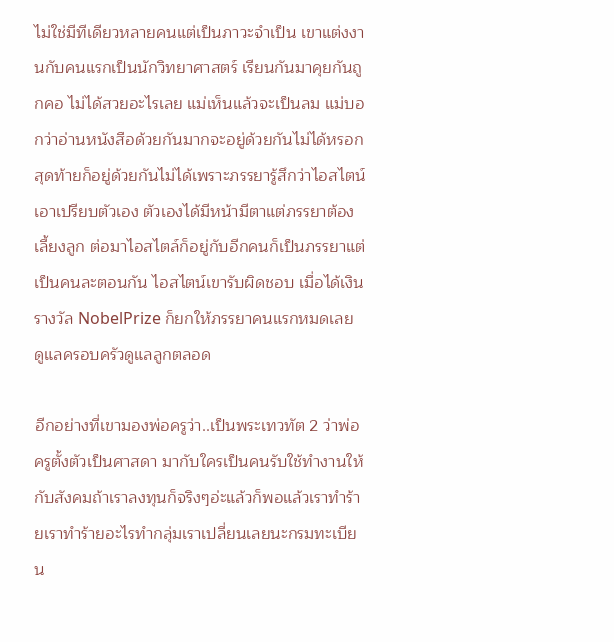ไม่ใช่มีทีเดียวหลายคนแต่เป็นภาวะจำเป็น เขาแต่งงานกับคนแรกเป็นนักวิทยาศาสตร์ เรียนกันมาคุยกันถูกคอ ไม่ได้สวยอะไรเลย แม่เห็นแล้วจะเป็นลม แม่บอกว่าอ่านหนังสือด้วยกันมากจะอยู่ด้วยกันไม่ได้หรอก สุดท้ายก็อยู่ด้วยกันไม่ได้เพราะภรรยารู้สึกว่าไอสไตน์เอาเปรียบตัวเอง ตัวเองได้มีหน้ามีตาแต่ภรรยาต้องเลี้ยงลูก ต่อมาไอสไตล์ก็อยู่กับอีกคนก็เป็นภรรยาแต่เป็นคนละตอนกัน ไอสไตน์เขารับผิดชอบ เมื่อได้เงินรางวัล NobelPrize ก็ยกให้ภรรยาคนแรกหมดเลย ดูแลครอบครัวดูแลลูกตลอด

อีกอย่างที่เขามองพ่อครูว่า..เป็นพระเทวทัต 2 ว่าพ่อครูตั้งตัวเป็นศาสดา มากับใครเป็นคนรับใช้ทำงานให้กับสังคมถ้าเราลงทุนก็จริงๆอ่ะแล้วก็พอแล้วเราทำร้ายเราทำร้ายอะไรทำกลุ่มเราเปลี่ยนเลยนะกรมทะเบียน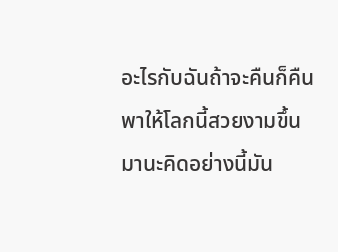อะไรกับฉันถ้าจะคืนก็คืนพาให้โลกนี้สวยงามขึ้นมานะคิดอย่างนี้มัน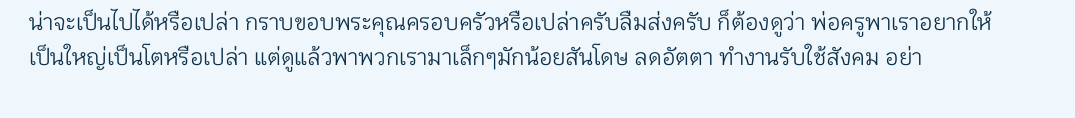น่าจะเป็นไปได้หรือเปล่า กราบขอบพระคุณครอบครัวหรือเปล่าครับลืมส่งครับ ก็ต้องดูว่า พ่อครูพาเราอยากให้เป็นใหญ่เป็นโตหรือเปล่า แต่ดูแล้วพาพวกเรามาเล็กๆมักน้อยสันโดษ ลดอัตตา ทำงานรับใช้สังคม อย่า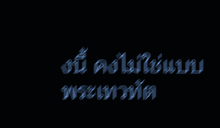งนี้ คงไม่ใช่แบบพระเทวทัต